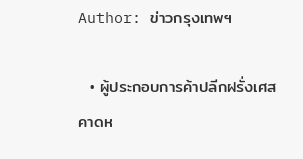Author: ข่าวกรุงเทพฯ

  • ผู้ประกอบการค้าปลีกฝรั่งเศสคาดห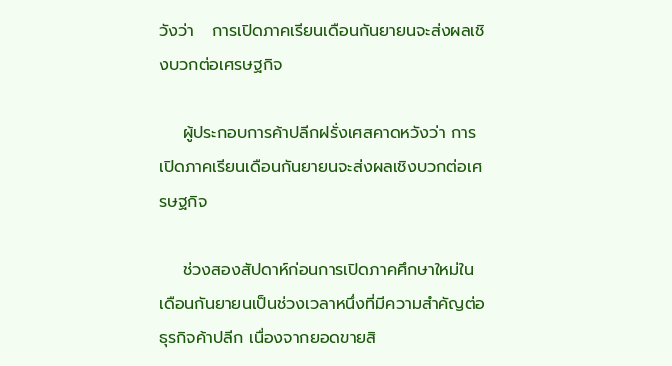วังว่า   การเปิดภาคเรียนเดือนกันยายนจะส่งผลเชิงบวกต่อเศรษฐกิจ

    ผู้ประกอบการค้าปลีกฝรั่งเศสคาดหวังว่า การเปิดภาคเรียนเดือนกันยายนจะส่งผลเชิงบวกต่อเศรษฐกิจ

    ช่วงสองสัปดาห์ก่อนการเปิดภาคศึกษาใหม่ในเดือนกันยายนเป็นช่วงเวลาหนึ่งที่มีความสำคัญต่อธุรกิจค้าปลีก เนื่องจากยอดขายสิ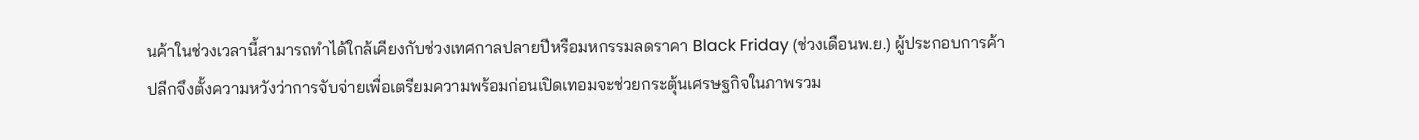นค้าในช่วงเวลานี้สามารถทำได้ใกล้เคียงกับช่วงเทศกาลปลายปีหรือมหกรรมลดราคา Black Friday (ช่วงเดือนพ.ย.) ผู้ประกอบการค้าปลีกจึงตั้งความหวังว่าการจับจ่ายเพื่อเตรียมความพร้อมก่อนเปิดเทอมจะช่วยกระตุ้นเศรษฐกิจในภาพรวม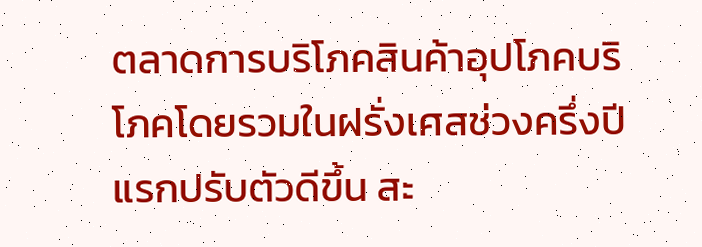ตลาดการบริโภคสินค้าอุปโภคบริโภคโดยรวมในฝรั่งเศสช่วงครึ่งปีแรกปรับตัวดีขึ้น สะ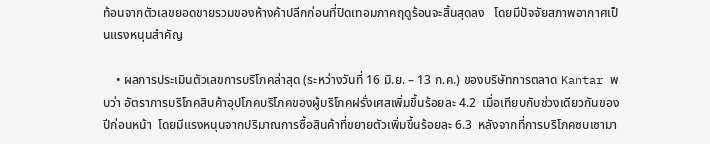ท้อนจากตัวเลขยอดขายรวมของห้างค้าปลีกก่อนที่ปิดเทอมภาคฤดูร้อนจะสิ้นสุดลง   โดยมีปัจจัยสภาพอากาศเป็นแรงหนุนสำคัญ

    • ผลการประเมินตัวเลขการบริโภคล่าสุด (ระหว่างวันที่ 16 มิ.ย. – 13 ก.ค.) ของบริษัทการตลาด Kantar พบว่า อัตราการบริโภคสินค้าอุปโภคบริโภคของผู้บริโภคฝรั่งเศสเพิ่มขึ้นร้อยละ 4.2  เมื่อเทียบกับช่วงเดียวกันของปีก่อนหน้า  โดยมีแรงหนุนจากปริมาณการซื้อสินค้าที่ขยายตัวเพิ่มขึ้นร้อยละ 6.3  หลังจากที่การบริโภคซบเซามา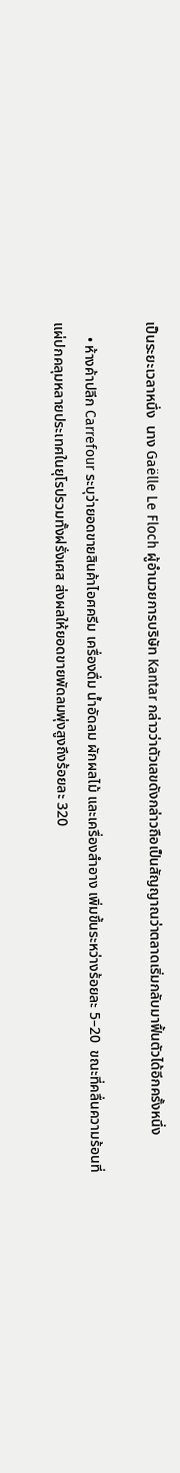เป็นระยะเวลาหนึ่ง  นาง Gaëlle Le Floch ผู้อำนวยการบริษัท Kantar กล่าวว่าตัวเลขดังกล่าวถือเป็นสัญญาณว่าตลาดเริ่มกลับมาฟื้นตัวได้อีกครั้งหนึ่ง

    • ห้างค้าปลีก Carrefour ระบุว่ายอดขายสินค้าไอศครีม เครื่องดื่ม น้ำอัดลม ผักผลไม้ และเครื่องสำอาง เพิ่มขึ้นระหว่างร้อยละ 5–20  ขณะที่คลื่นความร้อนที่แผ่ปกคลุมหลายประเทศในยุโรปรวมทั้งฝรั่งเศส ส่งผลให้ยอดขายพัดลมพุ่งสูงถึงร้อยละ 320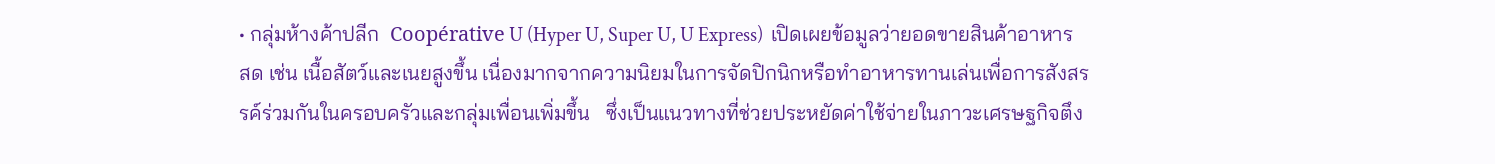• กลุ่มห้างค้าปลีก  Coopérative U (Hyper U, Super U, U Express)  เปิดเผยข้อมูลว่ายอดขายสินค้าอาหารสด เช่น เนื้อสัตว์และเนยสูงขึ้น เนื่องมากจากความนิยมในการจัดปิกนิกหรือทำอาหารทานเล่นเพื่อการสังสรรค์ร่วมกันในครอบครัวและกลุ่มเพื่อนเพิ่มขึ้น   ซึ่งเป็นแนวทางที่ช่วยประหยัดค่าใช้จ่ายในภาวะเศรษฐกิจตึง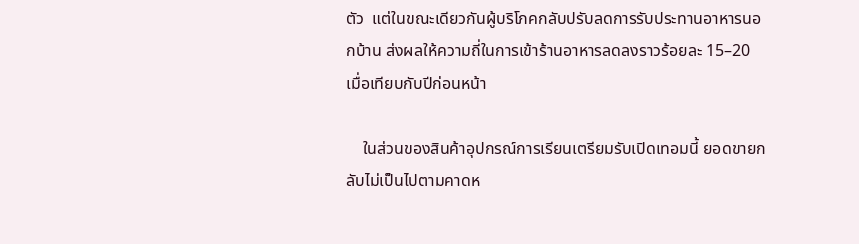ตัว  แต่ในขณะเดียวกันผู้บริโภคกลับปรับลดการรับประทานอาหารนอกบ้าน ส่งผลให้ความถี่ในการเข้าร้านอาหารลดลงราวร้อยละ 15–20 เมื่อเทียบกับปีก่อนหน้า

    ในส่วนของสินค้าอุปกรณ์การเรียนเตรียมรับเปิดเทอมนี้ ยอดขายกลับไม่เป็นไปตามคาดห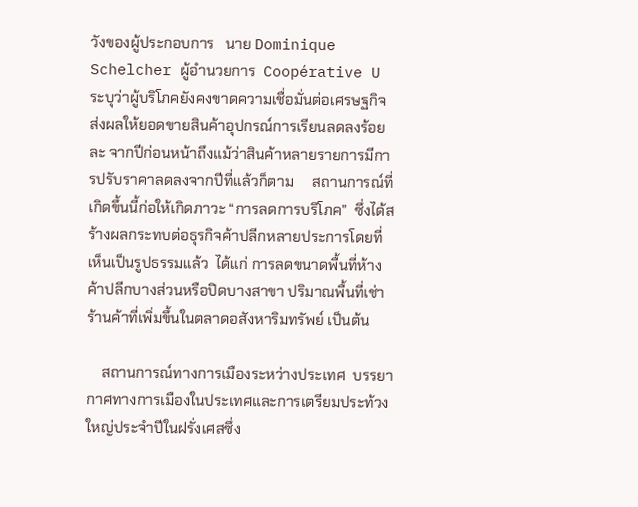วังของผู้ประกอบการ   นาย Dominique Schelcher ผู้อำนวยการ  Coopérative U ระบุว่าผู้บริโภคยังคงขาดความเชื่อมั่นต่อเศรษฐกิจ  ส่งผลให้ยอดขายสินค้าอุปกรณ์การเรียนลดลงร้อยละ จากปีก่อนหน้าถึงแม้ว่าสินค้าหลายรายการมีการปรับราคาลดลงจากปีที่แล้วก็ตาม     สถานการณ์ที่เกิดขึ้นนี้ก่อให้เกิดภาวะ “การลดการบริโภค”  ซึ่งได้สร้างผลกระทบต่อธุรกิจค้าปลีกหลายประการโดยที่เห็นเป็นรูปธรรมแล้ว  ได้แก่ การลดขนาดพื้นที่ห้างค้าปลีกบางส่วนหรือปิดบางสาขา ปริมาณพื้นที่เช่าร้านค้าที่เพิ่มขึ้นในตลาดอสังหาริมทรัพย์ เป็นต้น

    สถานการณ์ทางการเมืองระหว่างประเทศ  บรรยากาศทางการเมืองในประเทศและการเตรียมประท้วงใหญ่ประจำปีในฝรั่งเศสซึ่ง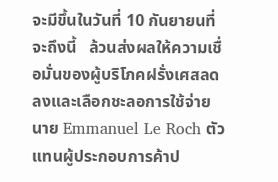จะมีขึ้นในวันที่ 10 กันยายนที่จะถึงนี้   ล้วนส่งผลให้ความเชื่อมั่นของผู้บริโภคฝรั่งเศสลดลงและเลือกชะลอการใช้จ่าย    นาย Emmanuel Le Roch ตัวแทนผู้ประกอบการค้าป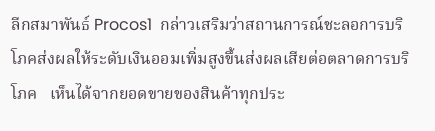ลีกสมาพันธ์ Procos1  กล่าวเสริมว่าสถานการณ์ชะลอการบริโภคส่งผลให้ระดับเงินออมเพิ่มสูงขึ้นส่งผลเสียต่อตลาดการบริโภค   เห็นได้จากยอดขายของสินค้าทุกประ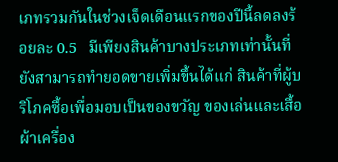เภทรวมกันในช่วงเจ็ดเดือนแรกของปีนี้ลดลงร้อยละ 0.5   มีเพียงสินค้าบางประเภทเท่านั้นที่ยังสามารถทำยอดขายเพิ่มขึ้นได้แก่ สินค้าที่ผู้บริโภคซื้อเพื่อมอบเป็นของขวัญ ของเล่นและเสื้อผ้าเครื่อง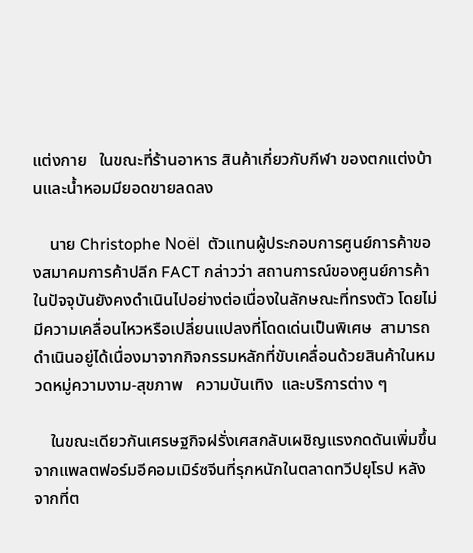แต่งกาย   ในขณะที่ร้านอาหาร สินค้าเกี่ยวกับกีฬา ของตกแต่งบ้านและน้ำหอมมียอดขายลดลง

    นาย Christophe Noël  ตัวแทนผู้ประกอบการศูนย์การค้าของสมาคมการค้าปลีก FACT กล่าวว่า สถานการณ์ของศูนย์การค้าในปัจจุบันยังคงดำเนินไปอย่างต่อเนื่องในลักษณะที่ทรงตัว โดยไม่มีความเคลื่อนไหวหรือเปลี่ยนแปลงที่โดดเด่นเป็นพิเศษ  สามารถดำเนินอยู่ได้เนื่องมาจากกิจกรรมหลักที่ขับเคลื่อนด้วยสินค้าในหมวดหมู่ความงาม-สุขภาพ   ความบันเทิง  และบริการต่าง ๆ

    ในขณะเดียวกันเศรษฐกิจฝรั่งเศสกลับเผชิญแรงกดดันเพิ่มขึ้นจากแพลตฟอร์มอีคอมเมิร์ซจีนที่รุกหนักในตลาดทวีปยุโรป หลังจากที่ต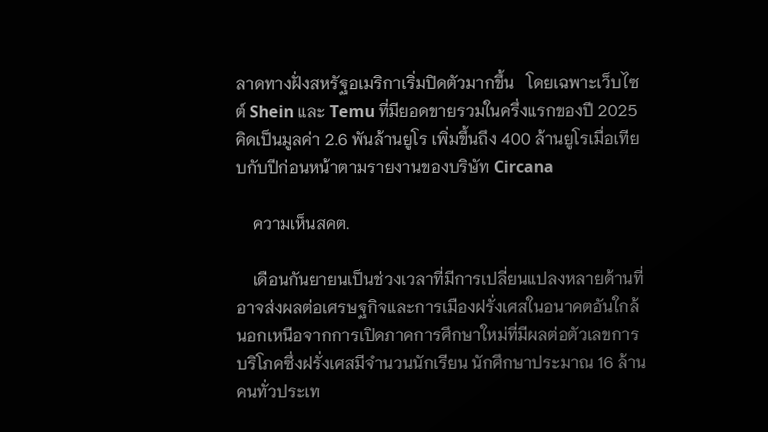ลาดทางฝั่งสหรัฐอเมริกาเริ่มปิดตัวมากขึ้น   โดยเฉพาะเว็บไซต์ Shein และ Temu ที่มียอดขายรวมในครึ่งแรกของปี 2025 คิดเป็นมูลค่า 2.6 พันล้านยูโร เพิ่มขึ้นถึง 400 ล้านยูโรเมื่อเทียบกับปีก่อนหน้าตามรายงานของบริษัท Circana

    ความเห็นสคต.

    เดือนกันยายนเป็นช่วงเวลาที่มีการเปลี่ยนแปลงหลายด้านที่อาจส่งผลต่อเศรษฐกิจและการเมืองฝรั่งเศสในอนาคตอันใกล้  นอกเหนือจากการเปิดภาคการศึกษาใหม่ที่มีผลต่อตัวเลขการบริโภคซึ่งฝรั่งเศสมีจำนวนนักเรียน นักศึกษาประมาณ 16 ล้านคนทั่วประเท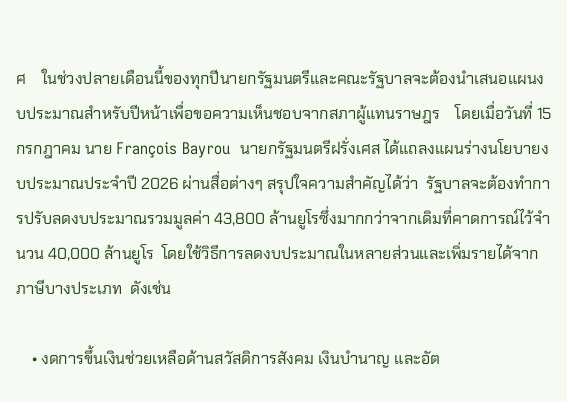ศ    ในช่วงปลายเดือนนี้ของทุกปีนายกรัฐมนตรีและคณะรัฐบาลจะต้องนำเสนอแผนงบประมาณสำหรับปีหน้าเพื่อขอความเห็นชอบจากสภาผู้แทนราษฎร    โดยเมื่อวันที่ 15 กรกฎาคม นาย François Bayrou  นายกรัฐมนตรีฝรั่งเศส ได้แถลงแผนร่างนโยบายงบประมาณประจำปี 2026 ผ่านสื่อต่างๆ สรุปใจความสำคัญได้ว่า  รัฐบาลจะต้องทำการปรับลดงบประมาณรวมมูลค่า 43,800 ล้านยูโรซึ่งมากกว่าจากเดิมที่คาดการณ์ไว้จำนวน 40,000 ล้านยูโร  โดยใช้วิธีการลดงบประมาณในหลายส่วนและเพิ่มรายได้จากภาษีบางประเภท  ดังเช่น

    • งดการขึ้นเงินช่วยเหลือด้านสวัสดิการสังคม เงินบำนาญ และอัต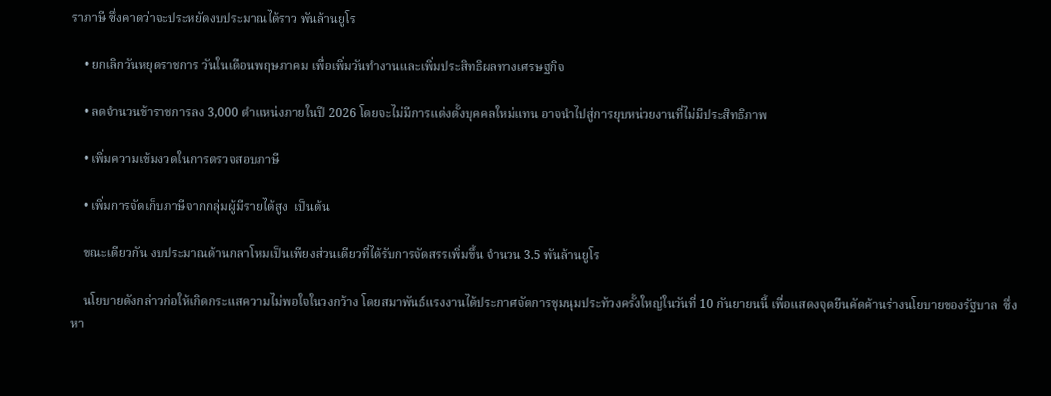ราภาษี ซึ่งคาดว่าจะประหยัดงบประมาณได้ราว พันล้านยูโร

    • ยกเลิกวันหยุดราชการ วันในเดือนพฤษภาคม เพื่อเพิ่มวันทำงานและเพิ่มประสิทธิผลทางเศรษฐกิจ

    • ลดจำนวนข้าราชการลง 3,000 ตำแหน่งภายในปี 2026 โดยจะไม่มีการแต่งตั้งบุคคลใหม่แทน อาจนำไปสู่การยุบหน่วยงานที่ไม่มีประสิทธิภาพ

    • เพิ่มความเข้มงวดในการตรวจสอบภาษี

    • เพิ่มการจัดเก็บภาษีจากกลุ่มผู้มีรายได้สูง  เป็นต้น

    ขณะเดียวกัน งบประมาณด้านกลาโหมเป็นเพียงส่วนเดียวที่ได้รับการจัดสรรเพิ่มขึ้น จำนวน 3.5 พันล้านยูโร

    นโยบายดังกล่าวก่อให้เกิดกระแสความไม่พอใจในวงกว้าง โดยสมาพันธ์แรงงานได้ประกาศจัดการชุมนุมประท้วงครั้งใหญ่ในวันที่ 10 กันยายนนี้ เพื่อแสดงจุดยืนคัดค้านร่างนโยบายของรัฐบาล  ซึ่งหา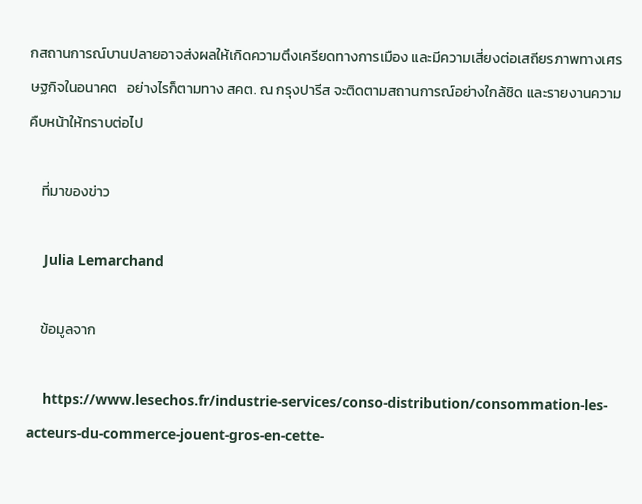กสถานการณ์บานปลายอาจส่งผลให้เกิดความตึงเครียดทางการเมือง และมีความเสี่ยงต่อเสถียรภาพทางเศรษฐกิจในอนาคต   อย่างไรก็ตามทาง สคต. ณ กรุงปารีส จะติดตามสถานการณ์อย่างใกล้ชิด และรายงานความคืบหน้าให้ทราบต่อไป

    ที่มาของข่าว

    Julia Lemarchand

    ข้อมูลจาก

    https://www.lesechos.fr/industrie-services/conso-distribution/consommation-les-acteurs-du-commerce-jouent-gros-en-cette-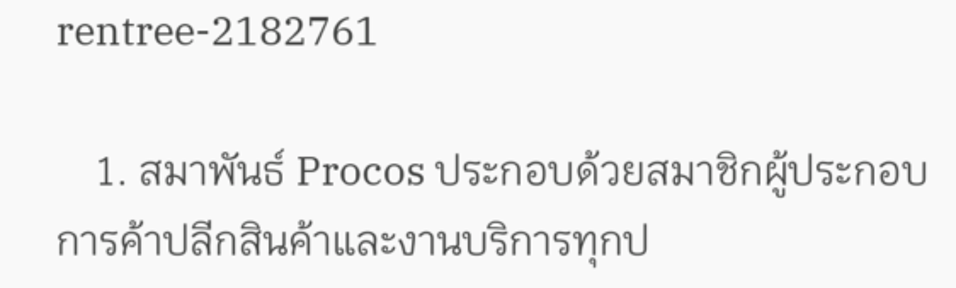rentree-2182761

    1. สมาพันธ์ Procos ประกอบด้วยสมาชิกผู้ประกอบการค้าปลีกสินค้าและงานบริการทุกป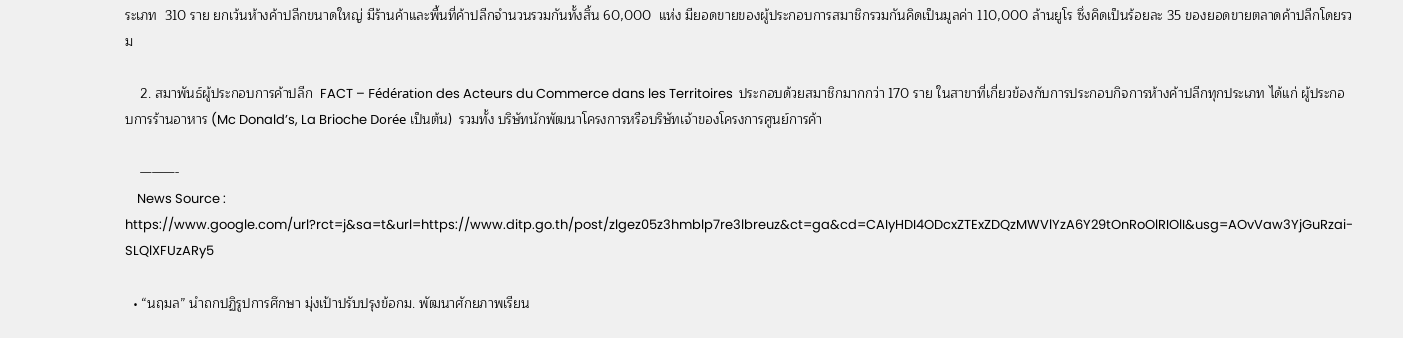ระเภท  310 ราย ยกเว้นห้างค้าปลีกขนาดใหญ่ มีร้านค้าและพื้นที่ค้าปลีกจำนวนรวมกันทั้งสิ้น 60,000  แห่ง มียอดขายของผู้ประกอบการสมาชิกรวมกันคิดเป็นมูลค่า 110,000 ล้านยูโร ซึ่งคิดเป็นร้อยละ 35 ของยอดขายตลาดค้าปลีกโดยรวม

    2. สมาพันธ์ผู้ประกอบการค้าปลีก  FACT – Fédération des Acteurs du Commerce dans les Territoires  ประกอบด้วยสมาชิกมากกว่า 170 ราย ในสาขาที่เกี่ยวข้องกับการประกอบกิจการห้างค้าปลีกทุกประเภท ได้แก่ ผู้ประกอบการร้านอาหาร (Mc Donald’s, La Brioche Dorée เป็นต้น)  รวมทั้ง บริษัทนักพัฒนาโครงการหรือบริษัทเจ้าของโครงการศูนย์การค้า

    ———-
    News Source : https://www.google.com/url?rct=j&sa=t&url=https://www.ditp.go.th/post/zlgez05z3hmblp7re3lbreuz&ct=ga&cd=CAIyHDI4ODcxZTExZDQzMWVlYzA6Y29tOnRoOlRIOlI&usg=AOvVaw3YjGuRzai-SLQlXFUzARy5

  • “นฤมล” นำถกปฏิรูปการศึกษา มุ่งเป้าปรับปรุงข้อกม. พัฒนาศักยภาพเรียน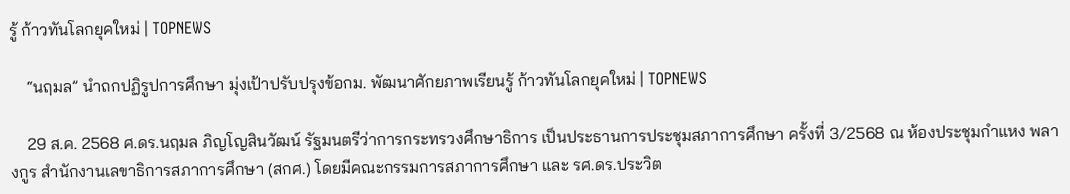รู้ ก้าวทันโลกยุคใหม่ | TOPNEWS

    “นฤมล” นำถกปฏิรูปการศึกษา มุ่งเป้าปรับปรุงข้อกม. พัฒนาศักยภาพเรียนรู้ ก้าวทันโลกยุคใหม่ | TOPNEWS

    29 ส.ค. 2568 ศ.ดร.นฤมล ภิญโญสินวัฒน์ รัฐมนตรีว่าการกระทรวงศึกษาธิการ เป็นประธานการประชุมสภาการศึกษา ครั้งที่ 3/2568 ณ ห้องประชุมกำแหง พลางกูร สำนักงานเลขาธิการสภาการศึกษา (สกศ.) โดยมีคณะกรรมการสภาการศึกษา และ รศ.ดร.ประวิต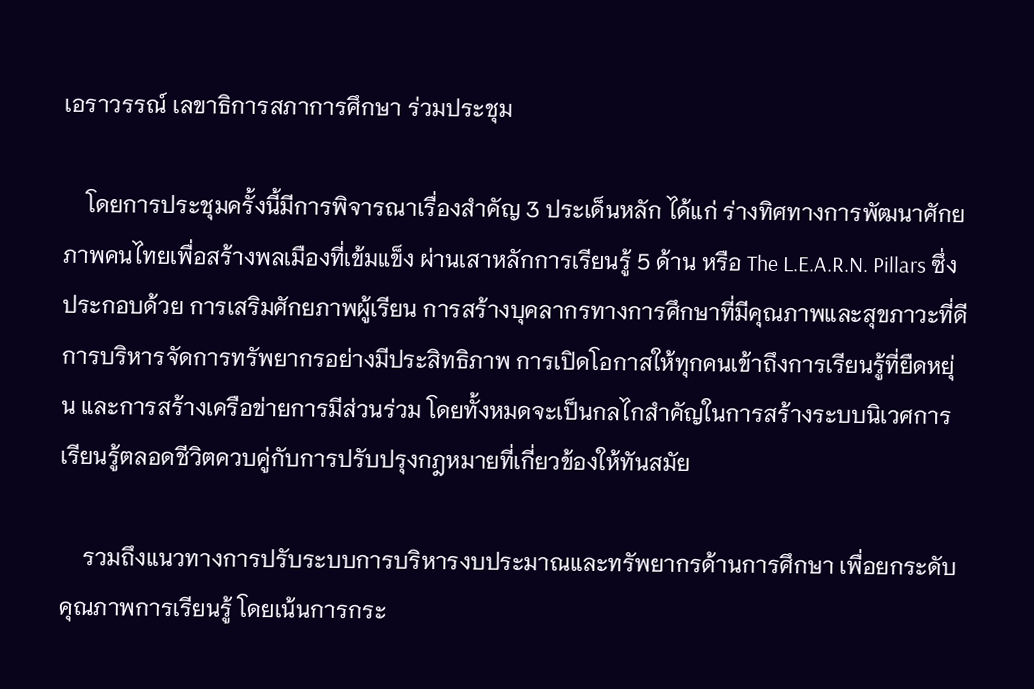เอราวรรณ์ เลขาธิการสภาการศึกษา ร่วมประชุม

    โดยการประชุมครั้งนี้มีการพิจารณาเรื่องสำคัญ 3 ประเด็นหลัก ได้แก่ ร่างทิศทางการพัฒนาศักยภาพคนไทยเพื่อสร้างพลเมืองที่เข้มแข็ง ผ่านเสาหลักการเรียนรู้ 5 ด้าน หรือ The L.E.A.R.N. Pillars ซึ่งประกอบด้วย การเสริมศักยภาพผู้เรียน การสร้างบุคลากรทางการศึกษาที่มีคุณภาพและสุขภาวะที่ดี การบริหารจัดการทรัพยากรอย่างมีประสิทธิภาพ การเปิดโอกาสให้ทุกคนเข้าถึงการเรียนรู้ที่ยืดหยุ่น และการสร้างเครือข่ายการมีส่วนร่วม โดยทั้งหมดจะเป็นกลไกสำคัญในการสร้างระบบนิเวศการเรียนรู้ตลอดชีวิตควบคู่กับการปรับปรุงกฎหมายที่เกี่ยวข้องให้ทันสมัย

    รวมถึงแนวทางการปรับระบบการบริหารงบประมาณและทรัพยากรด้านการศึกษา เพื่อยกระดับคุณภาพการเรียนรู้ โดยเน้นการกระ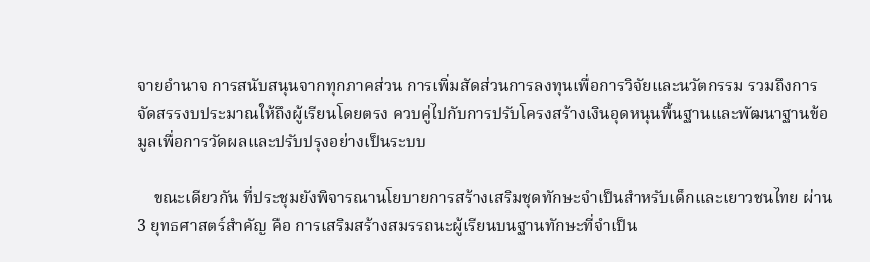จายอำนาจ การสนับสนุนจากทุกภาคส่วน การเพิ่มสัดส่วนการลงทุนเพื่อการวิจัยและนวัตกรรม รวมถึงการจัดสรรงบประมาณให้ถึงผู้เรียนโดยตรง ควบคู่ไปกับการปรับโครงสร้างเงินอุดหนุนพื้นฐานและพัฒนาฐานข้อมูลเพื่อการวัดผลและปรับปรุงอย่างเป็นระบบ

    ขณะเดียวกัน ที่ประชุมยังพิจารณานโยบายการสร้างเสริมชุดทักษะจำเป็นสำหรับเด็กและเยาวชนไทย ผ่าน 3 ยุทธศาสตร์สำคัญ คือ การเสริมสร้างสมรรถนะผู้เรียนบนฐานทักษะที่จำเป็น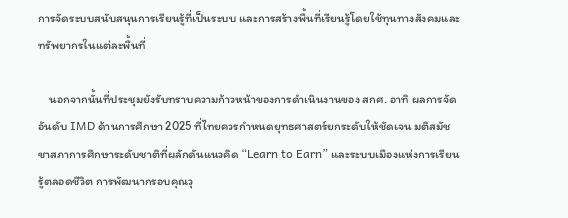การจัดระบบสนับสนุนการเรียนรู้ที่เป็นระบบ และการสร้างพื้นที่เรียนรู้โดยใช้ทุนทางสังคมและทรัพยากรในแต่ละพื้นที่

    นอกจากนั้นที่ประชุมยังรับทราบความก้าวหน้าของการดำเนินงานของ สกศ. อาทิ ผลการจัดอันดับ IMD ด้านการศึกษา 2025 ที่ไทยควรกำหนดยุทธศาสตร์ยกระดับให้ชัดเจน มติสมัชชาสภาการศึกษาระดับชาติที่ผลักดันแนวคิด “Learn to Earn” และระบบเมืองแห่งการเรียนรู้ตลอดชีวิต การพัฒนากรอบคุณวุ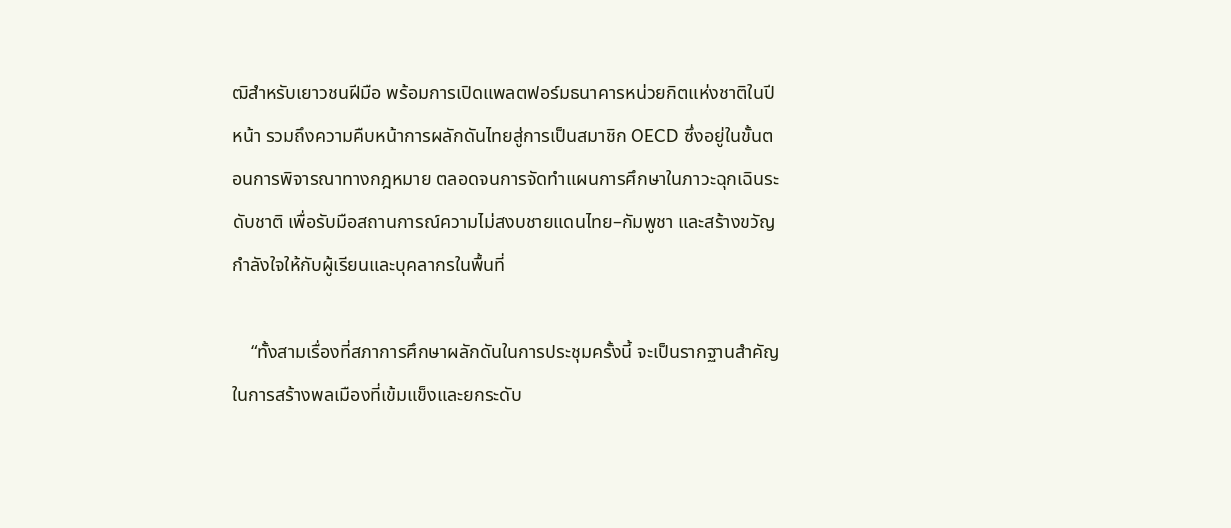ฒิสำหรับเยาวชนฝีมือ พร้อมการเปิดแพลตฟอร์มธนาคารหน่วยกิตแห่งชาติในปีหน้า รวมถึงความคืบหน้าการผลักดันไทยสู่การเป็นสมาชิก OECD ซึ่งอยู่ในขั้นตอนการพิจารณาทางกฎหมาย ตลอดจนการจัดทำแผนการศึกษาในภาวะฉุกเฉินระดับชาติ เพื่อรับมือสถานการณ์ความไม่สงบชายแดนไทย–กัมพูชา และสร้างขวัญกำลังใจให้กับผู้เรียนและบุคลากรในพื้นที่

    “ทั้งสามเรื่องที่สภาการศึกษาผลักดันในการประชุมครั้งนี้ จะเป็นรากฐานสำคัญในการสร้างพลเมืองที่เข้มแข็งและยกระดับ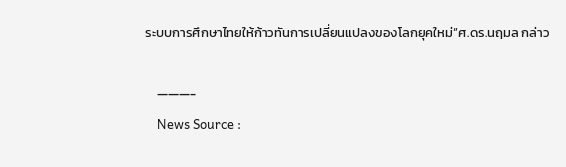ระบบการศึกษาไทยให้ก้าวทันการเปลี่ยนแปลงของโลกยุคใหม่“ศ.ดร.นฤมล กล่าว

    ———-
    News Source :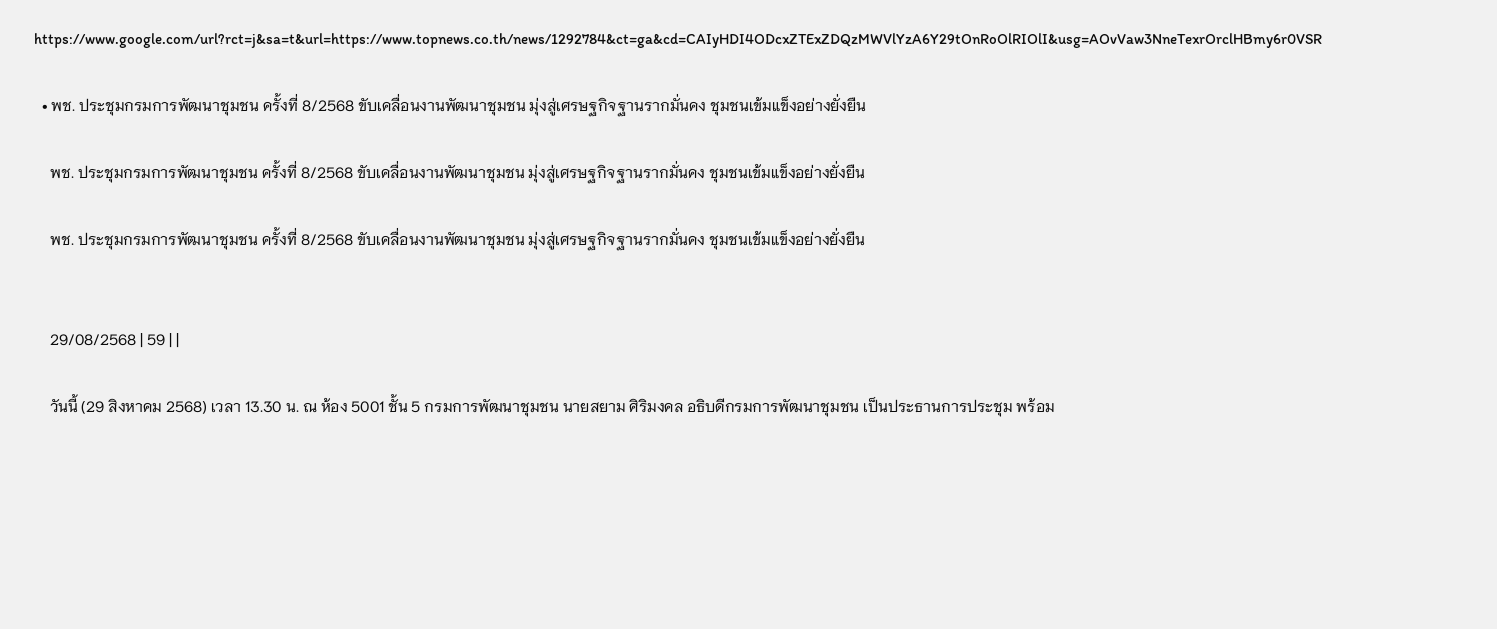https://www.google.com/url?rct=j&sa=t&url=https://www.topnews.co.th/news/1292784&ct=ga&cd=CAIyHDI4ODcxZTExZDQzMWVlYzA6Y29tOnRoOlRIOlI&usg=AOvVaw3NneTexrOrclHBmy6r0VSR

  • พช. ประชุมกรมการพัฒนาชุมชน ครั้งที่ 8/2568 ขับเคลื่อนงานพัฒนาชุมชน มุ่งสู่เศรษฐกิจฐานรากมั่นคง ชุมชนเข้มแข็งอย่างยั่งยืน

    พช. ประชุมกรมการพัฒนาชุมชน ครั้งที่ 8/2568 ขับเคลื่อนงานพัฒนาชุมชน มุ่งสู่เศรษฐกิจฐานรากมั่นคง ชุมชนเข้มแข็งอย่างยั่งยืน

    พช. ประชุมกรมการพัฒนาชุมชน ครั้งที่ 8/2568 ขับเคลื่อนงานพัฒนาชุมชน มุ่งสู่เศรษฐกิจฐานรากมั่นคง ชุมชนเข้มแข็งอย่างยั่งยืน


    29/08/2568 | 59 | |

    วันนี้ (29 สิงหาคม 2568) เวลา 13.30 น. ณ ห้อง 5001 ชั้น 5 กรมการพัฒนาชุมชน นายสยาม ศิริมงคล อธิบดีกรมการพัฒนาชุมชน เป็นประธานการประชุม พร้อม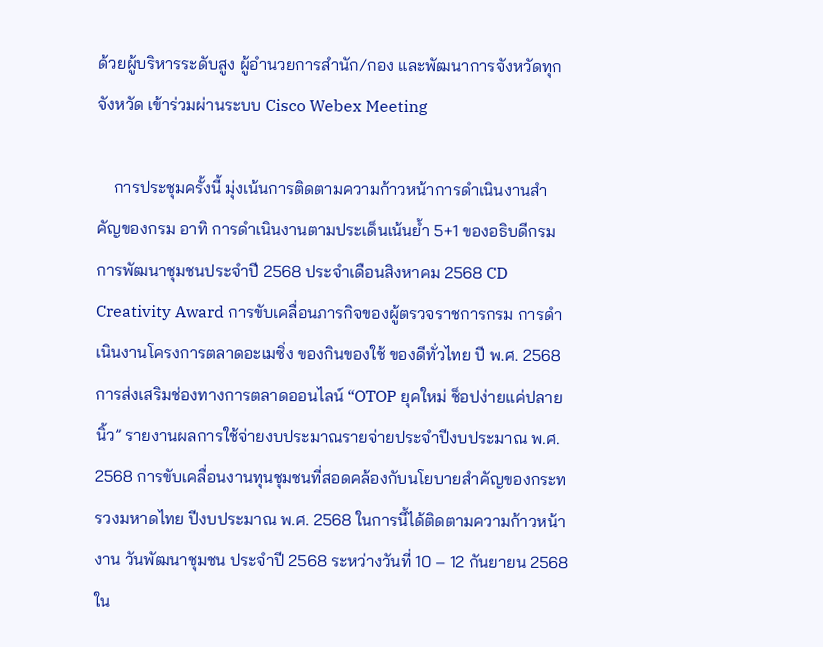ด้วยผู้บริหารระดับสูง ผู้อำนวยการสำนัก/กอง และพัฒนาการจังหวัดทุกจังหวัด เข้าร่วมผ่านระบบ Cisco Webex Meeting

    การประชุมครั้งนี้ มุ่งเน้นการติดตามความก้าวหน้าการดำเนินงานสำคัญของกรม อาทิ การดำเนินงานตามประเด็นเน้นย้ำ 5+1 ของอธิบดีกรมการพัฒนาชุมชนประจำปี 2568 ประจำเดือนสิงหาคม 2568 CD Creativity Award การขับเคลื่อนภารกิจของผู้ตรวจราชการกรม การดำเนินงานโครงการตลาดอะเมซิ่ง ของกินของใช้ ของดีทั่วไทย ปี พ.ศ. 2568 การส่งเสริมช่องทางการตลาดออนไลน์ “OTOP ยุคใหม่ ช็อปง่ายแค่ปลายนิ้ว” รายงานผลการใช้จ่ายงบประมาณรายจ่ายประจำปีงบประมาณ พ.ศ. 2568 การขับเคลื่อนงานทุนชุมชนที่สอดคล้องกับนโยบายสำคัญของกระทรวงมหาดไทย ปีงบประมาณ พ.ศ. 2568 ในการนี้ได้ติดตามความก้าวหน้างาน วันพัฒนาชุมชน ประจำปี 2568 ระหว่างวันที่ 10 – 12 กันยายน 2568 ใน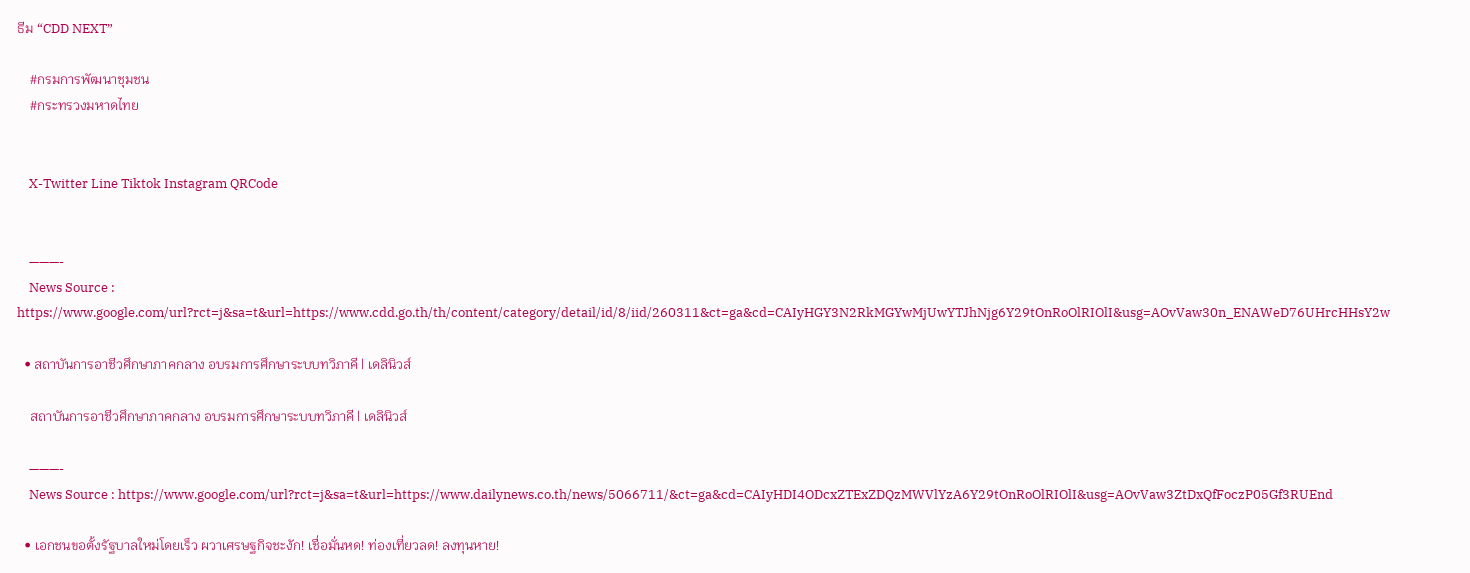ธีม “CDD NEXT”

    #กรมการพัฒนาชุมชน
    #กระทรวงมหาดไทย


    X-Twitter Line Tiktok Instagram QRCode


    ———-
    News Source : https://www.google.com/url?rct=j&sa=t&url=https://www.cdd.go.th/th/content/category/detail/id/8/iid/260311&ct=ga&cd=CAIyHGY3N2RkMGYwMjUwYTJhNjg6Y29tOnRoOlRIOlI&usg=AOvVaw30n_ENAWeD76UHrcHHsY2w

  • สถาบันการอาชีวศึกษาภาคกลาง อบรมการศึกษาระบบทวิภาคี | เดลินิวส์

    สถาบันการอาชีวศึกษาภาคกลาง อบรมการศึกษาระบบทวิภาคี | เดลินิวส์

    ———-
    News Source : https://www.google.com/url?rct=j&sa=t&url=https://www.dailynews.co.th/news/5066711/&ct=ga&cd=CAIyHDI4ODcxZTExZDQzMWVlYzA6Y29tOnRoOlRIOlI&usg=AOvVaw3ZtDxQfFoczP05Gf3RUEnd

  • เอกชนขอตั้งรัฐบาลใหม่โดยเร็ว ผวาเศรษฐกิจชะงัก! เชื่อมั่นหด! ท่องเที่ยวลด! ลงทุนหาย!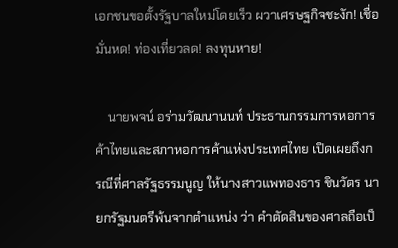เอกชนขอตั้งรัฐบาลใหม่โดยเร็ว ผวาเศรษฐกิจชะงัก! เชื่อมั่นหด! ท่องเที่ยวลด! ลงทุนหาย!

    นายพจน์ อร่ามวัฒนานนท์ ประธานกรรมการหอการค้าไทยและสภาหอการค้าแห่งประเทศไทย เปิดเผยถึงกรณีที่ศาลรัฐธรรมนูญ ให้นางสาวแพทองธาร ชินวัตร นายกรัฐมนตรีพ้นจากตำแหน่ง ว่า คำตัดสินของศาลถือเป็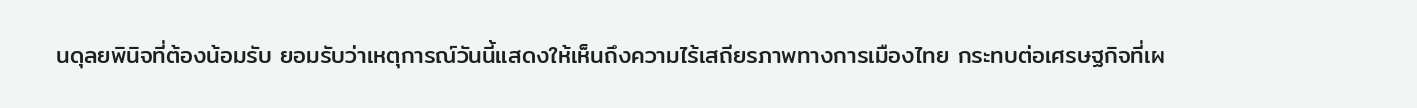นดุลยพินิจที่ต้องน้อมรับ ยอมรับว่าเหตุการณ์วันนี้แสดงให้เห็นถึงความไร้เสถียรภาพทางการเมืองไทย กระทบต่อเศรษฐกิจที่เผ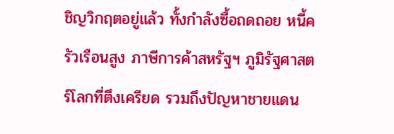ชิญวิกฤตอยู่แล้ว ทั้งกำลังซื้อถดถอย หนี้ครัวเรือนสูง ภาษีการค้าสหรัฐฯ ภูมิรัฐศาสตร์โลกที่ตึงเครียด รวมถึงปัญหาชายแดน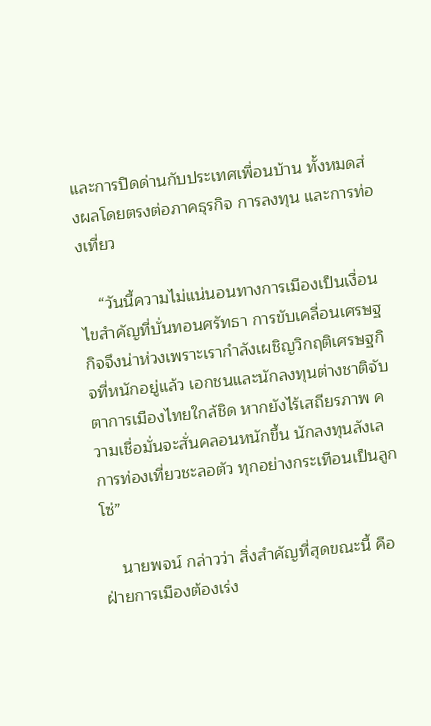และการปิดด่านกับประเทศเพื่อนบ้าน ทั้งหมดส่งผลโดยตรงต่อภาคธุรกิจ การลงทุน และการท่องเที่ยว

    “วันนี้ความไม่แน่นอนทางการเมืองเป็นเงื่อนไขสำคัญที่บั่นทอนศรัทธา การขับเคลื่อนเศรษฐกิจจึงน่าห่วงเพราะเรากำลังเผชิญวิกฤติเศรษฐกิจที่หนักอยู่แล้ว เอกชนและนักลงทุนต่างชาติจับตาการเมืองไทยใกล้ชิด หากยังไร้เสถียรภาพ ความเชื่อมั่นจะสั่นคลอนหนักขึ้น นักลงทุนลังเล การท่องเที่ยวชะลอตัว ทุกอย่างกระเทือนเป็นลูกโซ่”

    นายพจน์ กล่าวว่า สิ่งสำคัญที่สุดขณะนี้ คือฝ่ายการเมืองต้องเร่ง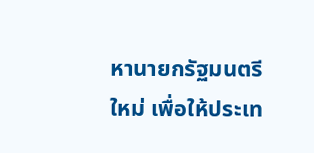หานายกรัฐมนตรีใหม่ เพื่อให้ประเท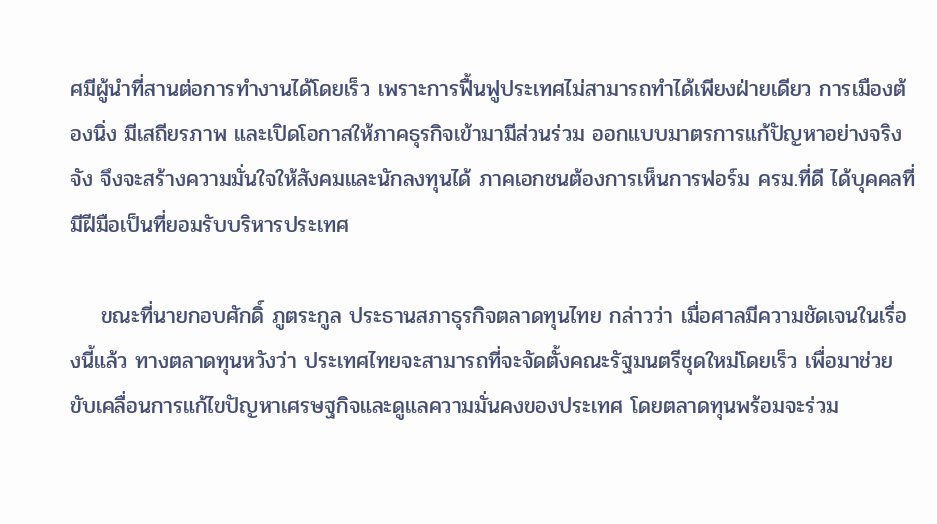ศมีผู้นำที่สานต่อการทำงานได้โดยเร็ว เพราะการฟื้นฟูประเทศไม่สามารถทำได้เพียงฝ่ายเดียว การเมืองต้องนิ่ง มีเสถียรภาพ และเปิดโอกาสให้ภาคธุรกิจเข้ามามีส่วนร่วม ออกแบบมาตรการแก้ปัญหาอย่างจริงจัง จึงจะสร้างความมั่นใจให้สังคมและนักลงทุนได้ ภาคเอกชนต้องการเห็นการฟอร์ม ครม.ที่ดี ได้บุคคลที่มีฝีมือเป็นที่ยอมรับบริหารประเทศ

    ขณะที่นายกอบศักดิ์ ภูตระกูล ประธานสภาธุรกิจตลาดทุนไทย กล่าวว่า เมื่อศาลมีความชัดเจนในเรื่องนี้แล้ว ทางตลาดทุนหวังว่า ประเทศไทยจะสามารถที่จะจัดตั้งคณะรัฐมนตรีชุดใหม่โดยเร็ว เพื่อมาช่วยขับเคลื่อนการแก้ไขปัญหาเศรษฐกิจและดูแลความมั่นคงของประเทศ โดยตลาดทุนพร้อมจะร่วม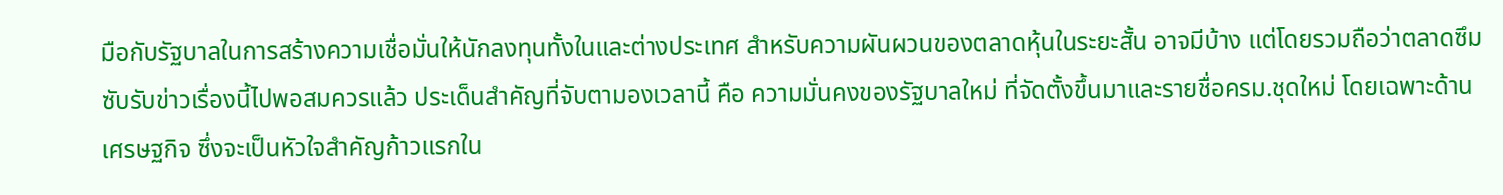มือกับรัฐบาลในการสร้างความเชื่อมั่นให้นักลงทุนทั้งในและต่างประเทศ สำหรับความผันผวนของตลาดหุ้นในระยะสั้น อาจมีบ้าง แต่โดยรวมถือว่าตลาดซึมซับรับข่าวเรื่องนี้ไปพอสมควรแล้ว ประเด็นสำคัญที่จับตามองเวลานี้ คือ ความมั่นคงของรัฐบาลใหม่ ที่จัดตั้งขึ้นมาและรายชื่อครม.ชุดใหม่ โดยเฉพาะด้านเศรษฐกิจ ซึ่งจะเป็นหัวใจสำคัญก้าวแรกใน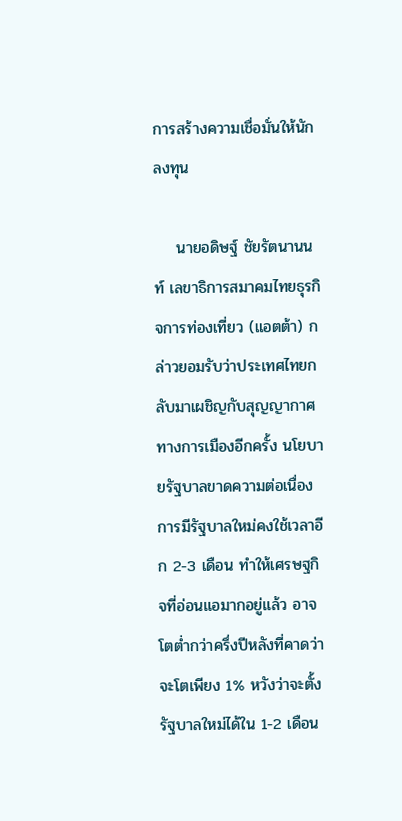การสร้างความเชื่อมั่นให้นักลงทุน

    นายอดิษฐ์ ชัยรัตนานนท์ เลขาธิการสมาคมไทยธุรกิจการท่องเที่ยว (แอตต้า) กล่าวยอมรับว่าประเทศไทยกลับมาเผชิญกับสุญญากาศทางการเมืองอีกครั้ง นโยบายรัฐบาลขาดความต่อเนื่อง การมีรัฐบาลใหม่คงใช้เวลาอีก 2-3 เดือน ทำให้เศรษฐกิจที่อ่อนแอมากอยู่แล้ว อาจโตต่ำกว่าครึ่งปีหลังที่คาดว่าจะโตเพียง 1% หวังว่าจะตั้งรัฐบาลใหม่ได้ใน 1-2 เดือน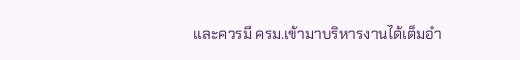และควรมี ครม.เข้ามาบริหารงานได้เต็มอำ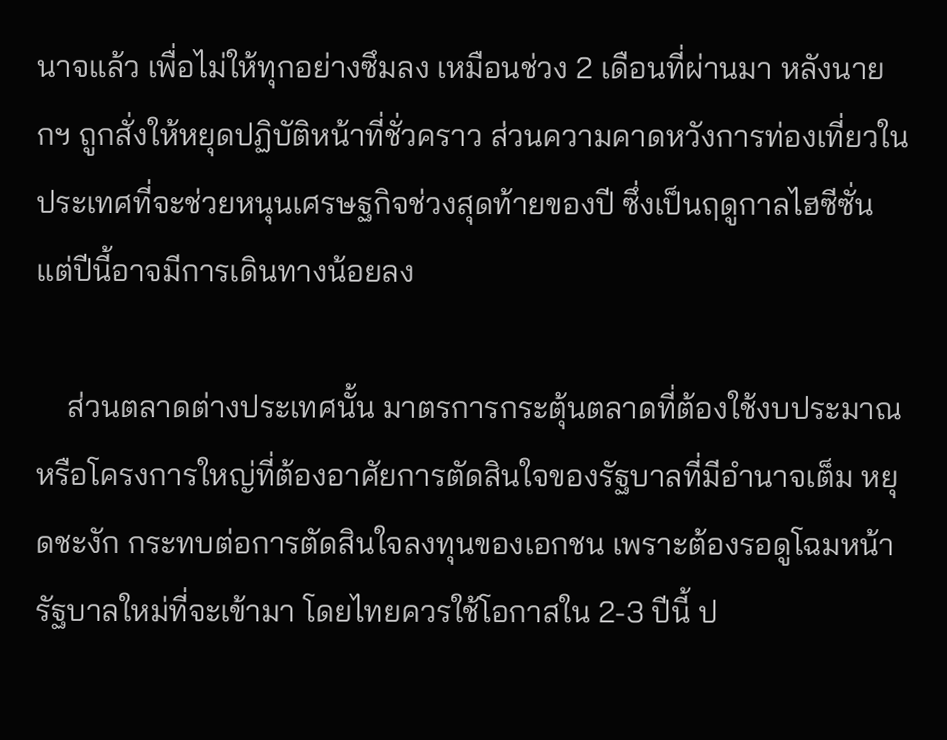นาจแล้ว เพื่อไม่ให้ทุกอย่างซึมลง เหมือนช่วง 2 เดือนที่ผ่านมา หลังนายกฯ ถูกสั่งให้หยุดปฏิบัติหน้าที่ชั่วคราว ส่วนความคาดหวังการท่องเที่ยวในประเทศที่จะช่วยหนุนเศรษฐกิจช่วงสุดท้ายของปี ซึ่งเป็นฤดูกาลไฮซีซั่น แต่ปีนี้อาจมีการเดินทางน้อยลง

    ส่วนตลาดต่างประเทศนั้น มาตรการกระตุ้นตลาดที่ต้องใช้งบประมาณ หรือโครงการใหญ่ที่ต้องอาศัยการตัดสินใจของรัฐบาลที่มีอำนาจเต็ม หยุดชะงัก กระทบต่อการตัดสินใจลงทุนของเอกชน เพราะต้องรอดูโฉมหน้ารัฐบาลใหม่ที่จะเข้ามา โดยไทยควรใช้โอกาสใน 2-3 ปีนี้ ป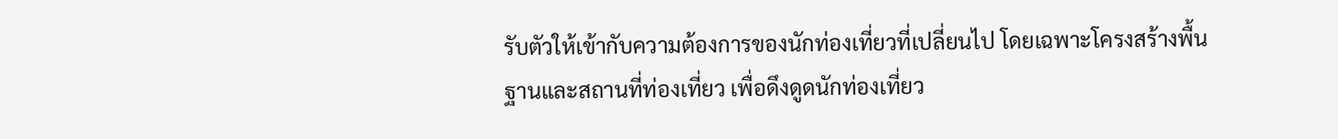รับตัวให้เข้ากับความต้องการของนักท่องเที่ยวที่เปลี่ยนไป โดยเฉพาะโครงสร้างพื้นฐานและสถานที่ท่องเที่ยว เพื่อดึงดูดนักท่องเที่ยว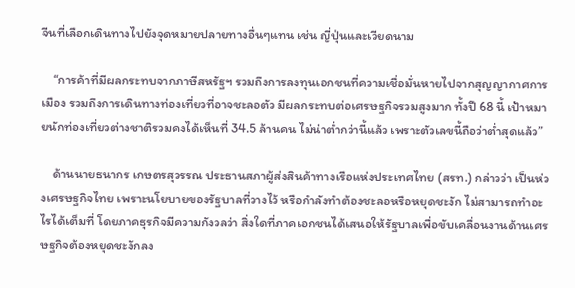จีนที่เลือกเดินทางไปยังจุดหมายปลายทางอื่นๆแทน เช่น ญี่ปุ่นและเวียดนาม

    “การค้าที่มีผลกระทบจากภาษีสหรัฐฯ รวมถึงการลงทุนเอกชนที่ความเชื่อมั่นหายไปจากสุญญากาศการเมือง รวมถึงการเดินทางท่องเที่ยวที่อาจชะลอตัว มีผลกระทบต่อเศรษฐกิจรวมสูงมาก ทั้งปี 68 นี้ เป้าหมายนักท่องเที่ยวต่างชาติรวมคงได้เห็นที่ 34.5 ล้านคน ไม่น่าต่ำกว่านี้แล้ว เพราะตัวเลขนี้ถือว่าต่ำสุดแล้ว”

    ด้านนายธนากร เกษตรสุวรรณ ประธานสภาผู้ส่งสินค้าทางเรือแห่งประเทศไทย (สรท.) กล่าวว่า เป็นห่วงเศรษฐกิจไทย เพราะนโยบายของรัฐบาลที่วางไว้ หรือกำลังทำต้องชะลอหรือหยุดชะงัก ไม่สามารถทำอะไรได้เต็มที่ โดยภาคธุรกิจมีความกังวลว่า สิ่งใดที่ภาคเอกชนได้เสนอให้รัฐบาลเพื่อขับเคลื่อนงานด้านเศรษฐกิจต้องหยุดชะงักลง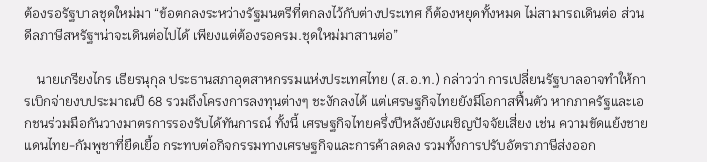ต้องรอรัฐบาลชุดใหม่มา “ข้อตกลงระหว่างรัฐมนตรีที่ตกลงไว้กับต่างประเทศ ก็ต้องหยุดทั้งหมด ไม่สามารถเดินต่อ ส่วนดีลภาษีสหรัฐฯน่าจะเดินต่อไปได้ เพียงแต่ต้องรอครม.ชุดใหม่มาสานต่อ”

    นายเกรียงไกร เธียรนุกุล ประธานสภาอุตสาหกรรมแห่งประเทศไทย (ส.อ.ท.) กล่าวว่า การเปลี่ยนรัฐบาลอาจทำให้การเบิกจ่ายงบประมาณปี 68 รวมถึงโครงการลงทุนต่างๆ ชะงักลงได้ แต่เศรษฐกิจไทยยังมีโอกาสฟื้นตัว หากภาครัฐและเอกชนร่วมมือกันวางมาตรการรองรับได้ทันการณ์ ทั้งนี้ เศรษฐกิจไทยครึ่งปีหลังยังเผชิญปัจจัยเสี่ยง เช่น ความขัดแย้งชายแดนไทย-กัมพูชาที่ยืดเยื้อ กระทบต่อกิจกรรมทางเศรษฐกิจและการค้าลดลง รวมทั้งการปรับอัตราภาษีส่งออก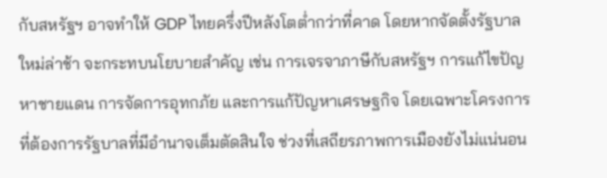กับสหรัฐฯ อาจทำให้ GDP ไทยครึ่งปีหลังโตต่ำกว่าที่คาด โดยหากจัดตั้งรัฐบาลใหม่ล่าช้า จะกระทบนโยบายสำคัญ เช่น การเจรจาภาษีกับสหรัฐฯ การแก้ไขปัญหาชายแดน การจัดการอุทกภัย และการแก้ปัญหาเศรษฐกิจ โดยเฉพาะโครงการที่ต้องการรัฐบาลที่มีอำนาจเต็มตัดสินใจ ช่วงที่เสถียรภาพการเมืองยังไม่แน่นอน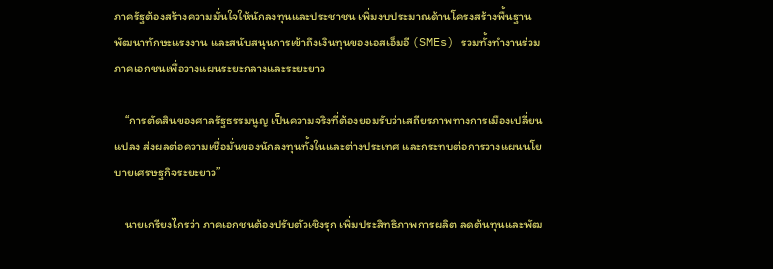ภาครัฐต้องสร้างความมั่นใจให้นักลงทุนและประชาชน เพิ่มงบประมาณด้านโครงสร้างพื้นฐาน พัฒนาทักษะแรงงาน และสนับสนุนการเข้าถึงเงินทุนของเอสเอ็มอี (SMEs) รวมทั้งทำงานร่วมภาคเอกชนเพื่อวางแผนระยะกลางและระยะยาว

    “การตัดสินของศาลรัฐธรรมนูญ เป็นความจริงที่ต้องยอมรับว่าเสถียรภาพทางการเมืองเปลี่ยนแปลง ส่งผลต่อความเชื่อมั่นของนักลงทุนทั้งในและต่างประเทศ และกระทบต่อการวางแผนนโยบายเศรษฐกิจระยะยาว”

    นายเกรียงไกรว่า ภาคเอกชนต้องปรับตัวเชิงรุก เพิ่มประสิทธิภาพการผลิต ลดต้นทุนและพัฒ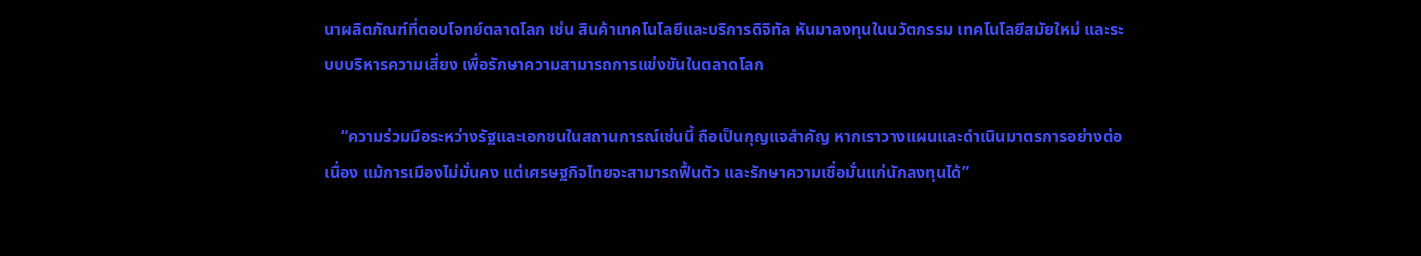นาผลิตภัณฑ์ที่ตอบโจทย์ตลาดโลก เช่น สินค้าเทคโนโลยีและบริการดิจิทัล หันมาลงทุนในนวัตกรรม เทคโนโลยีสมัยใหม่ และระบบบริหารความเสี่ยง เพื่อรักษาความสามารถการแข่งขันในตลาดโลก

    “ความร่วมมือระหว่างรัฐและเอกชนในสถานการณ์เช่นนี้ ถือเป็นกุญแจสำคัญ หากเราวางแผนและดำเนินมาตรการอย่างต่อเนื่อง แม้การเมืองไม่มั่นคง แต่เศรษฐกิจไทยจะสามารถฟื้นตัว และรักษาความเชื่อมั่นแก่นักลงทุนได้”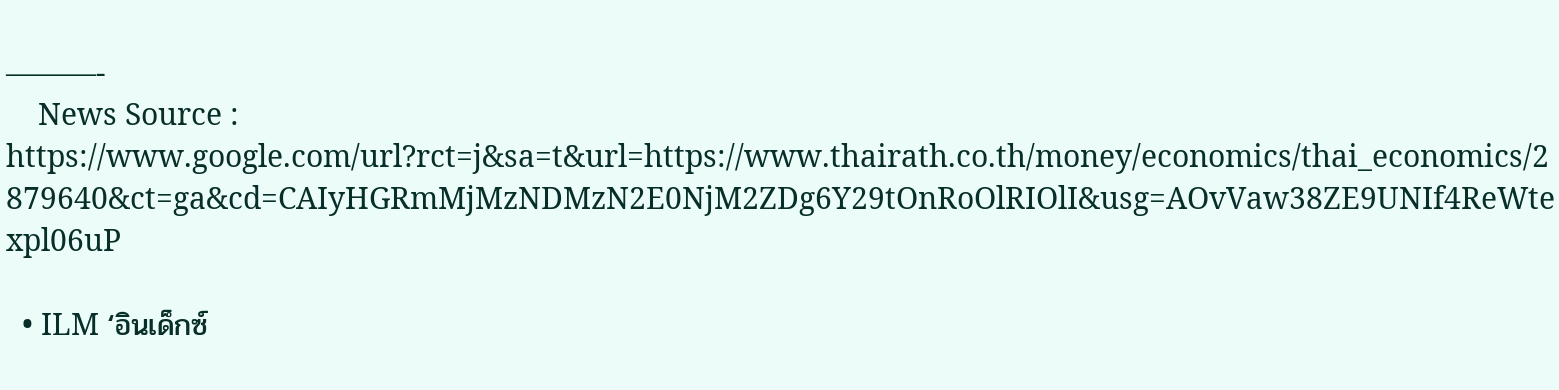———-
    News Source : https://www.google.com/url?rct=j&sa=t&url=https://www.thairath.co.th/money/economics/thai_economics/2879640&ct=ga&cd=CAIyHGRmMjMzNDMzN2E0NjM2ZDg6Y29tOnRoOlRIOlI&usg=AOvVaw38ZE9UNIf4ReWtexpl06uP

  • ILM ‘อินเด็กซ์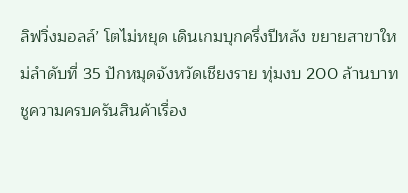ลิฟวิ่งมอลล์’ โตไม่หยุด เดินเกมบุกครึ่งปีหลัง ขยายสาขาใหม่ลำดับที่ 35 ปักหมุดจังหวัดเชียงราย ทุ่มงบ 200 ล้านบาท ชูความครบครันสินค้าเรื่อง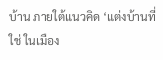บ้าน ภายใต้แนวคิด ‘แต่งบ้านที่ใช่ ในเมือง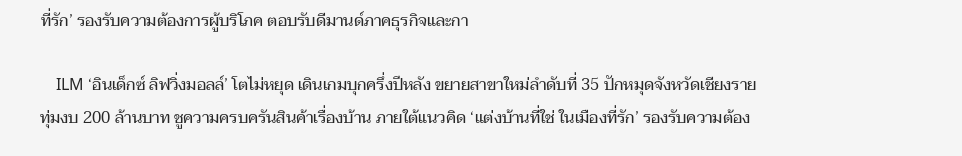ที่รัก’ รองรับความต้องการผู้บริโภค ตอบรับดีมานด์ภาคธุรกิจและกา

    ILM ‘อินเด็กซ์ ลิฟวิ่งมอลล์’ โตไม่หยุด เดินเกมบุกครึ่งปีหลัง ขยายสาขาใหม่ลำดับที่ 35 ปักหมุดจังหวัดเชียงราย ทุ่มงบ 200 ล้านบาท ชูความครบครันสินค้าเรื่องบ้าน ภายใต้แนวคิด ‘แต่งบ้านที่ใช่ ในเมืองที่รัก’ รองรับความต้อง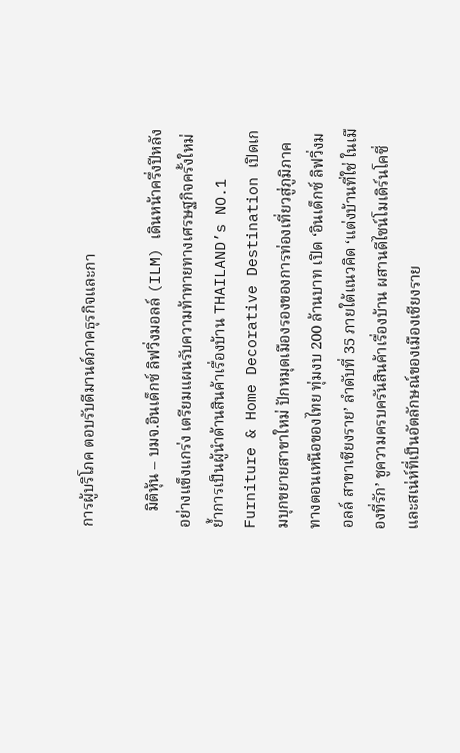การผู้บริโภค ตอบรับดีมานด์ภาคธุรกิจและกา

    มิติหุ้น – บมจ.อินเด็กซ์ ลิฟวิ่งมอลล์ (ILM) เดินหน้าครึ่งปีหลังอย่างแข็งแกร่ง เตรียมแผนรับความท้าทายทางเศรษฐกิจครั้งใหม่ ย้ำการเป็นผู้นำด้านสินค้าเรื่องบ้าน THAILAND’s NO.1 Furniture & Home Decorative Destination เปิดเกมบุกขยายสาขาใหม่ ปักหมุดเมืองรองของการท่องเที่ยวสู่ภูมิภาคทางตอนเหนือของไทย ทุ่มงบ 200 ล้านบาท เปิด ‘อินเด็กซ์ ลิฟวิ่งมอลล์ สาขาเชียงราย’ ลำดับที่ 35 ภายใต้แนวคิด ‘แต่งบ้านที่ใช่ ในเมืองที่รัก’ ชูความครบครันสินค้าเรื่องบ้าน ผสานดีไซน์โมเดิร์นโคซี่และสเน่ห์ที่เป็นอัตลักษณ์ของเมืองเชียงราย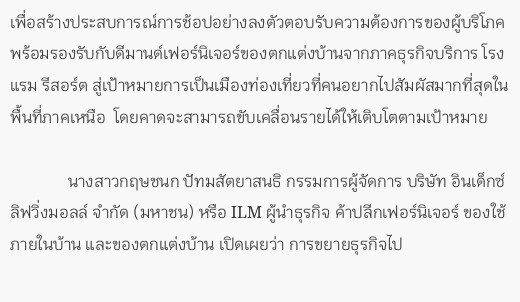เพื่อสร้างประสบการณ์การช้อปอย่างลงตัวตอบรับความต้องการของผู้บริโภค พร้อมรองรับกับดีมานด์เฟอร์นิเจอร์ของตกแต่งบ้านจากภาคธุรกิจบริการ โรงแรม รีสอร์ต สู่เป้าหมายการเป็นเมืองท่องเที่ยวที่คนอยากไปสัมผัสมากที่สุดในพื้นที่ภาคเหนือ  โดยคาดจะสามารถขับเคลื่อนรายได้ให้เติบโตตามเป้าหมาย

              นางสาวกฤษชนก ปัทมสัตยาสนธิ กรรมการผู้จัดการ บริษัท อินเด็กซ์ ลิฟวิ่งมอลล์ จำกัด (มหาชน) หรือ ILM ผู้นำธุรกิจ ค้าปลีกเฟอร์นิเจอร์ ของใช้ภายในบ้าน และของตกแต่งบ้าน เปิดเผยว่า การขยายธุรกิจไป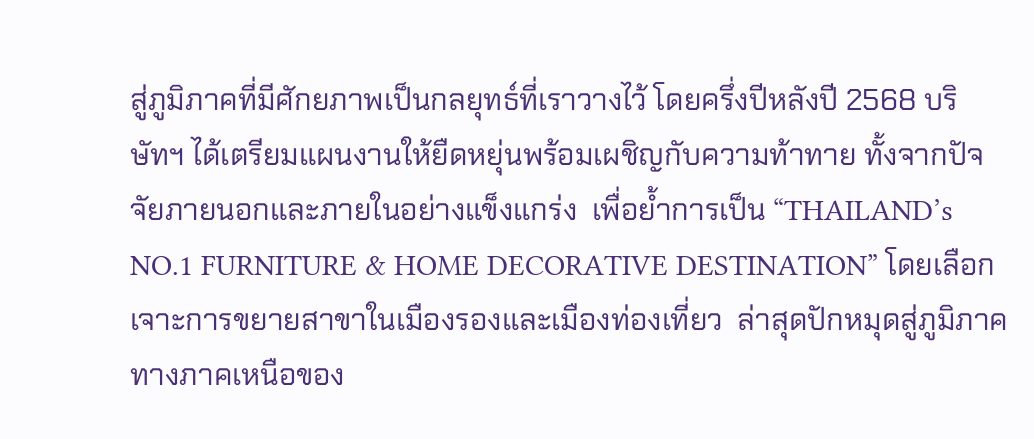สู่ภูมิภาคที่มีศักยภาพเป็นกลยุทธ์ที่เราวางไว้ โดยครึ่งปีหลังปี 2568 บริษัทฯ ได้เตรียมแผนงานให้ยืดหยุ่นพร้อมเผชิญกับความท้าทาย ทั้งจากปัจจัยภายนอกและภายในอย่างแข็งแกร่ง  เพื่อย้ำการเป็น “THAILAND’s NO.1 FURNITURE & HOME DECORATIVE DESTINATION” โดยเลือกเจาะการขยายสาขาในเมืองรองและเมืองท่องเที่ยว  ล่าสุดปักหมุดสู่ภูมิภาคทางภาคเหนือของ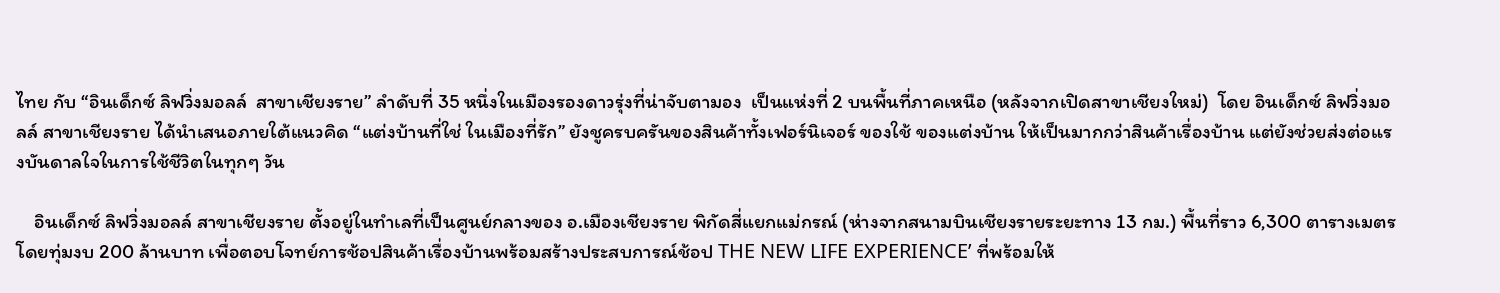ไทย กับ “อินเด็กซ์ ลิฟวิ่งมอลล์  สาขาเชียงราย” ลำดับที่ 35 หนึ่งในเมืองรองดาวรุ่งที่น่าจับตามอง  เป็นแห่งที่ 2 บนพื้นที่ภาคเหนือ (หลังจากเปิดสาขาเชียงใหม่)  โดย อินเด็กซ์ ลิฟวิ่งมอลล์ สาขาเชียงราย ได้นำเสนอภายใต้แนวคิด “แต่งบ้านที่ใช่ ในเมืองที่รัก” ยังชูครบครันของสินค้าทั้งเฟอร์นิเจอร์ ของใช้ ของแต่งบ้าน ให้เป็นมากกว่าสินค้าเรื่องบ้าน แต่ยังช่วยส่งต่อแรงบันดาลใจในการใช้ชีวิตในทุกๆ วัน

    อินเด็กซ์ ลิฟวิ่งมอลล์ สาขาเชียงราย ตั้งอยู่ในทำเลที่เป็นศูนย์กลางของ อ.เมืองเชียงราย พิกัดสี่แยกแม่กรณ์ (ห่างจากสนามบินเชียงรายระยะทาง 13 กม.) พื้นที่ราว 6,300 ตารางเมตร โดยทุ่มงบ 200 ล้านบาท เพื่อตอบโจทย์การช้อปสินค้าเรื่องบ้านพร้อมสร้างประสบการณ์ช้อป THE NEW LIFE EXPERIENCE’ ที่พร้อมให้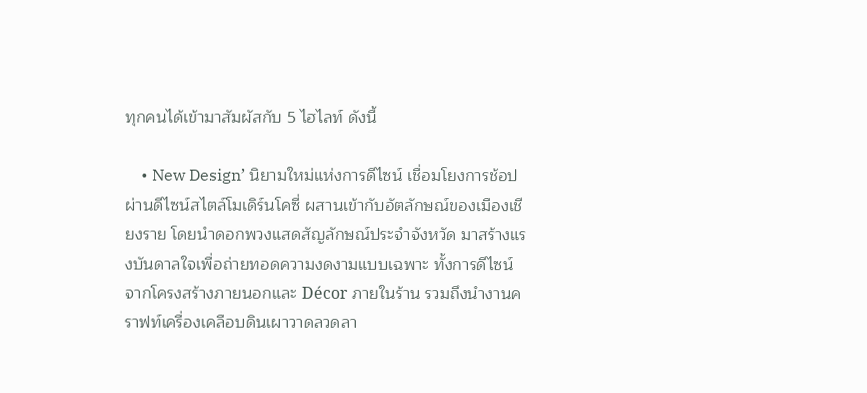ทุกคนได้เข้ามาสัมผัสกับ 5 ไฮไลท์ ดังนี้

    • New Design’ นิยามใหม่แห่งการดีไซน์ เชื่อมโยงการช้อปผ่านดีไซน์สไตล์โมเดิร์นโคซี่ ผสานเข้ากับอัตลักษณ์ของเมืองเชียงราย โดยนำดอกพวงแสดสัญลักษณ์ประจำจังหวัด มาสร้างแรงบันดาลใจเพื่อถ่ายทอดความงดงามแบบเฉพาะ ทั้งการดีไซน์จากโครงสร้างภายนอกและ Décor ภายในร้าน รวมถึงนำงานคราฟท์เครื่องเคลือบดินเผาวาดลวดลา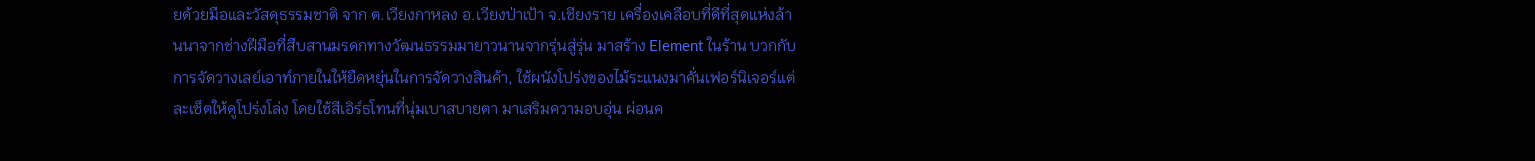ยด้วยมือและวัสดุธรรมชาติ จาก ต.เวียงกาหลง อ.เวียงป่าเป้า จ.เชียงราย เครื่องเคลือบที่ดีที่สุดแห่งล้านนาจากช่างฝีมือที่สืบสานมรดกทางวัฒนธรรมมายาวนานจากรุ่นสู่รุ่น มาสร้าง Element ในร้าน บวกกับการจัดวางเลย์เอาท์ภายในให้ยืดหยุ่นในการจัดวางสินค้า, ใช้ผนังโปร่งของไม้ระแนงมาคั่นเฟอร์นิเจอร์แต่ละเซ็ตให้ดูโปร่งโล่ง โดยใช้สีเอิร์ธโทนที่นุ่มเบาสบายตา มาเสริมความอบอุ่น ผ่อนค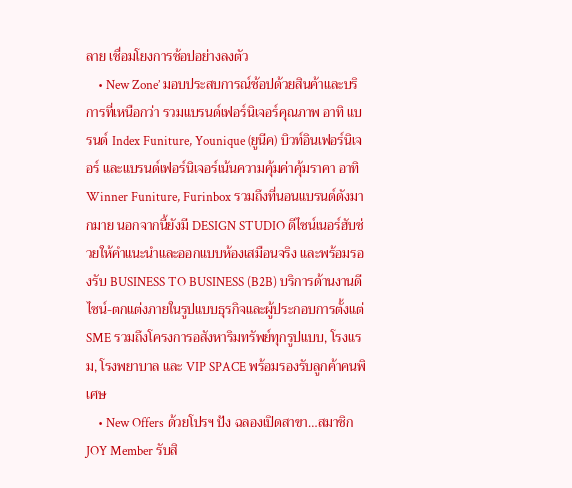ลาย เชื่อมโยงการช้อปอย่างลงตัว
    • New Zone’ มอบประสบการณ์ช้อปด้วยสินค้าและบริการที่เหนือกว่า รวมแบรนด์เฟอร์นิเจอร์คุณภาพ อาทิ แบรนด์ Index Funiture, Younique (ยูนีค) บิวท์อินเฟอร์นิเจอร์ และแบรนด์เฟอร์นิเจอร์เน้นความคุ้มค่าคุ้มราคา อาทิ Winner Funiture, Furinbox รวมถึงที่นอนแบรนด์ดังมากมาย นอกจากนี้ยังมี DESIGN STUDIO ดีไซน์เนอร์ฮับช่วยให้คำแนะนำและออกแบบห้องเสมือนจริง และพร้อมรองรับ BUSINESS TO BUSINESS (B2B) บริการด้านงานดีไซน์-ตกแต่งภายในรูปแบบธุรกิจและผู้ประกอบการตั้งแต่ SME รวมถึงโครงการอสังหาริมทรัพย์ทุกรูปแบบ, โรงแรม, โรงพยาบาล และ VIP SPACE พร้อมรองรับลูกค้าคนพิเศษ
    • New Offers ด้วยโปรฯ ปัง ฉลองเปิดสาขา…สมาชิก JOY Member รับสิ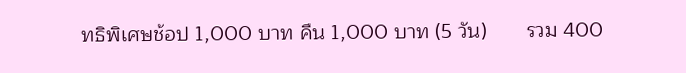ทธิพิเศษช้อป 1,000 บาท คืน 1,000 บาท (5 วัน)       รวม 400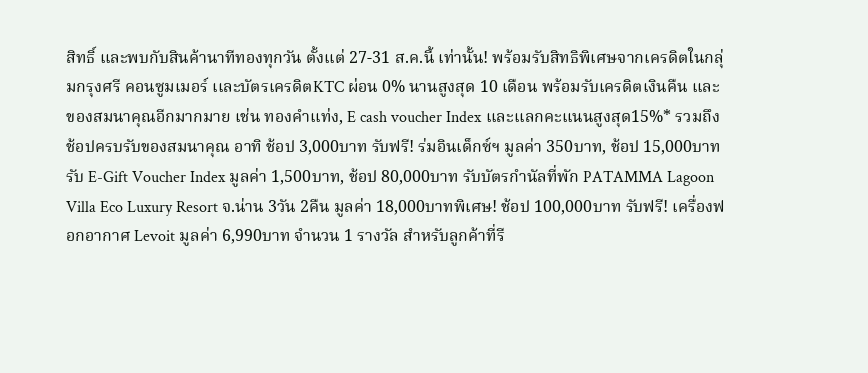สิทธิ์ และพบกับสินค้านาทีทองทุกวัน ตั้งแต่ 27-31 ส.ค.นี้ เท่านั้น! พร้อมรับสิทธิพิเศษจากเครดิตในกลุ่มกรุงศรี คอนซูมเมอร์ เเละบัตรเครดิตKTC ผ่อน 0% นานสูงสุด 10 เดือน พร้อมรับเครดิตเงินคืน เเละของสมนาคุณอีกมากมาย เช่น ทองคำแท่ง, E cash voucher Index เเละเเลกคะแนนสูงสุด15%* รวมถึง ช้อปครบรับของสมนาคุณ อาทิ ช้อป 3,000บาท รับฟรี! ร่มอินเด็กซ์ฯ มูลค่า 350บาท, ช้อป 15,000บาทรับ E-Gift Voucher Index มูลค่า 1,500บาท, ช้อป 80,000บาท รับบัตรกำนัลที่พัก PATAMMA Lagoon Villa Eco Luxury Resort จ.น่าน 3วัน 2คืน มูลค่า 18,000บาทพิเศษ! ช้อป 100,000บาท รับฟรี! เครื่องฟอกอากาศ Levoit มูลค่า 6,990บาท จำนวน 1 รางวัล สำหรับลูกค้าที่รี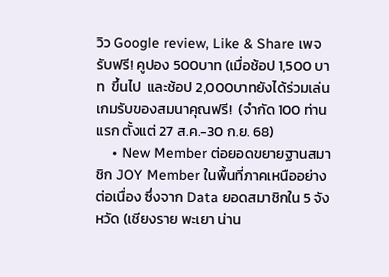วิว Google review, Like & Share เพจ  รับฟรี! คูปอง 500บาท (เมื่อช้อป 1,500 บาท  ขึ้นไป  และช้อป 2,000บาทยังได้ร่วมเล่นเกมรับของสมนาคุณฟรี!  (จำกัด 100 ท่านแรก ตั้งแต่ 27 ส.ค.-30 ก.ย. 68)
    • New Member ต่อยอดขยายฐานสมาชิก JOY Member ในพื้นที่ภาคเหนืออย่างต่อเนื่อง ซึ่งจาก Data ยอดสมาชิกใน 5 จังหวัด (เชียงราย พะเยา น่าน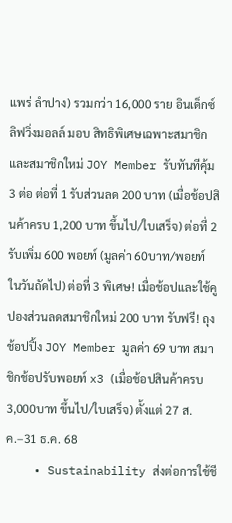แพร่ ลำปาง) รวมกว่า 16,000 ราย อินเด็กซ์ ลิฟวิ่งมอลล์ มอบ สิทธิพิเศษเฉพาะสมาชิก และสมาชิกใหม่ JOY Member รับทันทีคุ้ม 3 ต่อ ต่อที่ 1 รับส่วนลด 200 บาท (เมื่อช้อปสินค้าครบ 1,200 บาท ขึ้นไป/ใบเสร็จ) ต่อที่ 2 รับเพิ่ม 600 พอยท์ (มูลค่า 60บาท/พอยท์ ในวันถัดไป) ต่อที่ 3 พิเศษ! เมื่อช้อปและใช้คูปองส่วนลดสมาชิกใหม่ 200 บาท รับฟรี! ถุงช้อปปิ้ง JOY Member มูลค่า 69 บาท สมาชิกช้อปรับพอยท์ x3 (เมื่อช้อปสินค้าครบ 3,000บาท ขึ้นไป/ใบเสร็จ) ตั้งแต่ 27 ส.ค.–31 ธ.ค. 68
    • Sustainability ส่งต่อการใช้ชี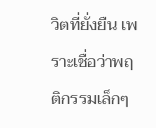วิตที่ยั่งยืน เพราะเชื่อว่าพฤติกรรมเล็กๆ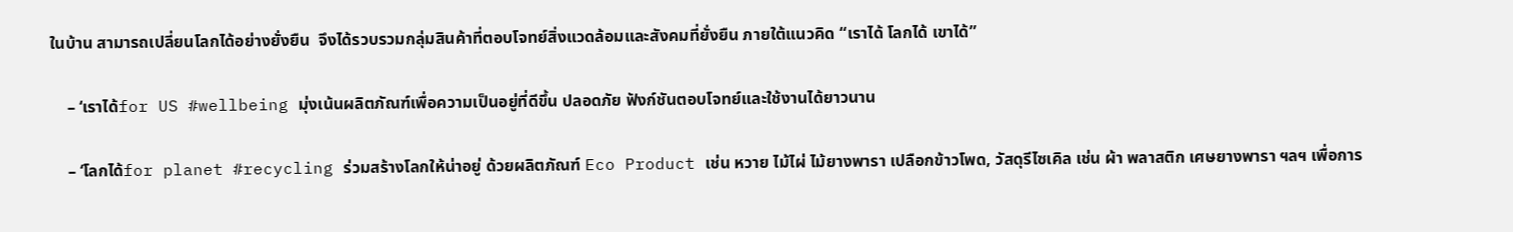ในบ้าน สามารถเปลี่ยนโลกได้อย่างยั่งยืน  จึงได้รวบรวมกลุ่มสินค้าที่ตอบโจทย์สิ่งแวดล้อมและสังคมที่ยั่งยืน ภายใต้แนวคิด “เราได้ โลกได้ เขาได้”

    – ‘เราได้for US #wellbeing มุ่งเน้นผลิตภัณฑ์เพื่อความเป็นอยู่ที่ดีขึ้น ปลอดภัย ฟังก์ชันตอบโจทย์และใช้งานได้ยาวนาน

    – ‘โลกได้for planet #recycling ร่วมสร้างโลกให้น่าอยู่ ด้วยผลิตภัณฑ์ Eco Product เช่น หวาย ไม้ไผ่ ไม้ยางพารา เปลือกข้าวโพด, วัสดุรีไซเคิล เช่น ผ้า พลาสติก เศษยางพารา ฯลฯ เพื่อการ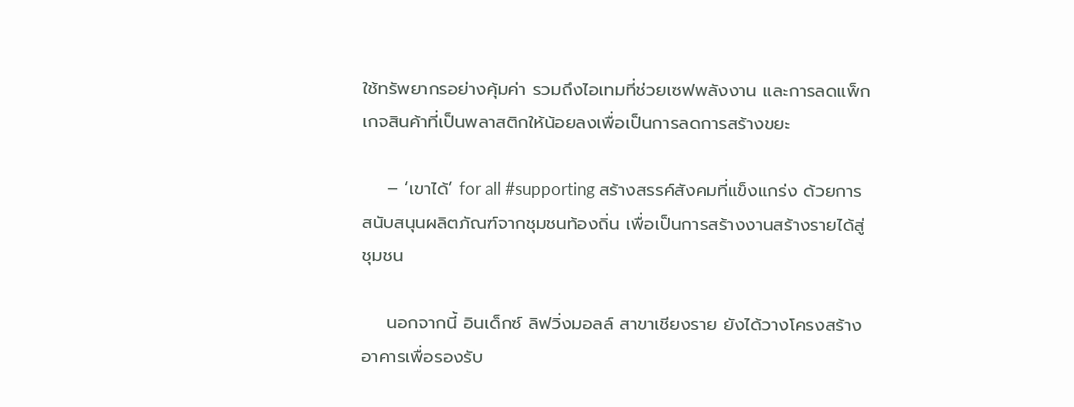ใช้ทรัพยากรอย่างคุ้มค่า รวมถึงไอเทมที่ช่วยเซฟพลังงาน และการลดแพ็กเกจสินค้าที่เป็นพลาสติกให้น้อยลงเพื่อเป็นการลดการสร้างขยะ

    – ‘เขาได้’ for all #supporting สร้างสรรค์สังคมที่แข็งแกร่ง ด้วยการสนับสนุนผลิตภัณฑ์จากชุมชนท้องถิ่น เพื่อเป็นการสร้างงานสร้างรายได้สู่ชุมชน

    นอกจากนี้ อินเด็กซ์ ลิฟวิ่งมอลล์ สาขาเชียงราย ยังได้วางโครงสร้างอาคารเพื่อรองรับ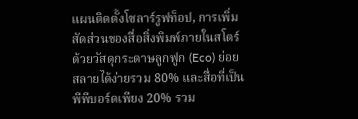แผนติดตั้งโซลาร์รูฟท็อป, การเพิ่มสัดส่วนของสื่อสิ่งพิมพ์ภายในสโตร์ด้วยวัสดุกระดาษลูกฟูก (Eco) ย่อยสลายได้ง่ายรวม 80% และสื่อที่เป็นพีพีบอร์ดเพียง 20% รวม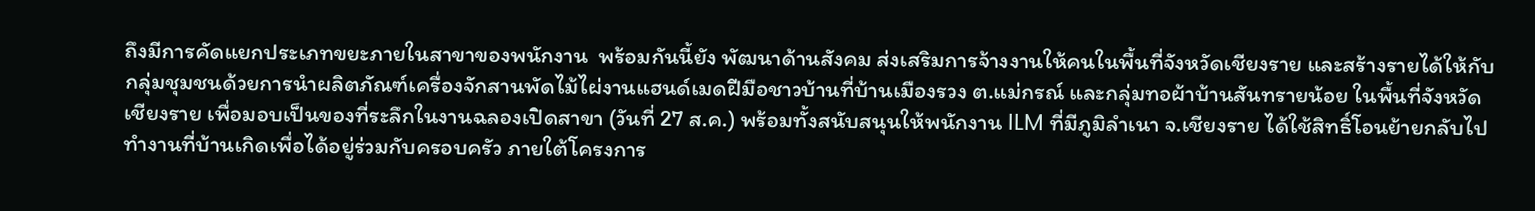ถึงมีการคัดแยกประเภทขยะภายในสาขาของพนักงาน  พร้อมกันนี้ยัง พัฒนาด้านสังคม ส่งเสริมการจ้างงานให้คนในพื้นที่จังหวัดเชียงราย และสร้างรายได้ให้กับกลุ่มชุมชนด้วยการนำผลิตภัณฑ์เครื่องจักสานพัดไม้ไผ่งานแฮนด์เมดฝีมือชาวบ้านที่บ้านเมืองรวง ต.แม่กรณ์ และกลุ่มทอผ้าบ้านสันทรายน้อย ในพื้นที่จังหวัดเชียงราย เพื่อมอบเป็นของที่ระลึกในงานฉลองเปิดสาขา (วันที่ 27 ส.ค.) พร้อมทั้งสนับสนุนให้พนักงาน ILM ที่มีภูมิลำเนา จ.เชียงราย ได้ใช้สิทธิ์โอนย้ายกลับไปทำงานที่บ้านเกิดเพื่อได้อยู่ร่วมกับครอบครัว ภายใต้โครงการ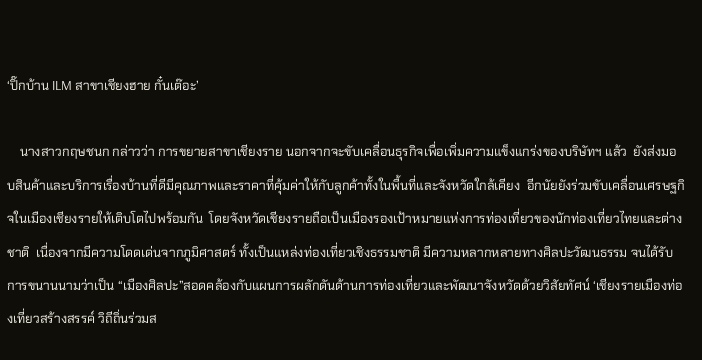‘ปิ๊กบ้าน ILM สาขาเชียงฮาย กั๋นเต๊อะ’

    นางสาวกฤษชนก กล่าวว่า การขยายสาขาเชียงราย นอกจากจะขับเคลื่อนธุรกิจเพื่อเพิ่มความแข็งแกร่งของบริษัทฯ แล้ว  ยังส่งมอบสินค้าและบริการเรื่องบ้านที่ดีมีคุณภาพและราคาที่คุ้มค่าให้กับลูกค้าทั้งในพื้นที่และจังหวัดใกล้เคียง  อีกนัยยังร่วมขับเคลื่อนเศรษฐกิจในเมืองเชียงรายให้เติบโตไปพร้อมกัน  โดยจังหวัดเชียงรายถือเป็นเมืองรองเป้าหมายแห่งการท่องเที่ยวของนักท่องเที่ยวไทยและต่างชาติ  เนื่องจากมีความโดดเด่นจากภูมิศาสตร์ ทั้งเป็นแหล่งท่องเที่ยวเชิงธรรมชาติ มีความหลากหลายทางศิลปะวัฒนธรรม จนได้รับการขนานนามว่าเป็น “เมืองศิลปะ”สอดคล้องกับแผนการผลักดันด้านการท่องเที่ยวและพัฒนาจังหวัดด้วยวิสัยทัศน์ ‘เชียงรายเมืองท่องเที่ยวสร้างสรรค์ วิถีถิ่นร่วมส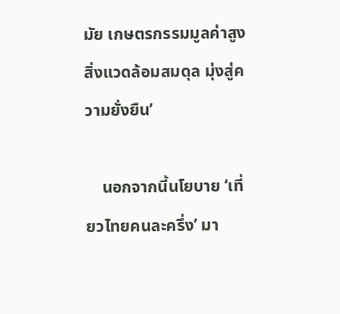มัย เกษตรกรรมมูลค่าสูง สิ่งแวดล้อมสมดุล มุ่งสู่ความยั่งยืน’

    นอกจากนี้นโยบาย ‘เที่ยวไทยคนละครึ่ง’ มา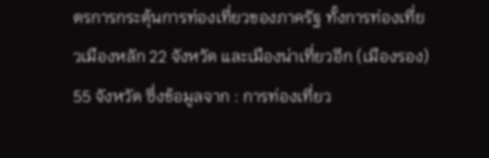ตรการกระตุ้นการท่องเที่ยวของภาครัฐ ทั้งการท่องเที่ยวเมืองหลัก 22 จังหวัด และเมืองน่าเที่ยวอีก (เมืองรอง) 55 จังหวัด ซึ่งข้อมูลจาก : การท่องเที่ยว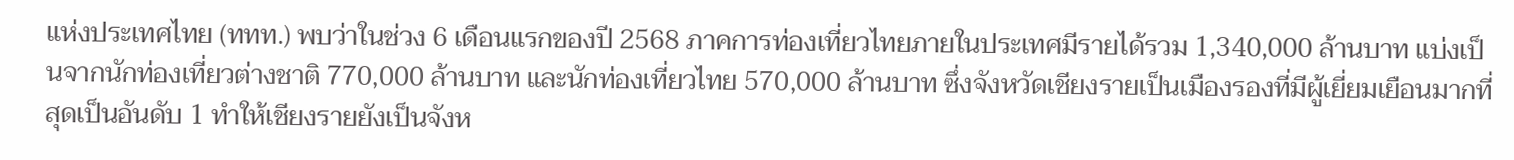แห่งประเทศไทย (ททท.) พบว่าในช่วง 6 เดือนแรกของปี 2568 ภาคการท่องเที่ยวไทยภายในประเทศมีรายได้รวม 1,340,000 ล้านบาท แบ่งเป็นจากนักท่องเที่ยวต่างชาติ 770,000 ล้านบาท และนักท่องเที่ยวไทย 570,000 ล้านบาท ซึ่งจังหวัดเชียงรายเป็นเมืองรองที่มีผู้เยี่ยมเยือนมากที่สุดเป็นอันดับ 1 ทำให้เชียงรายยังเป็นจังห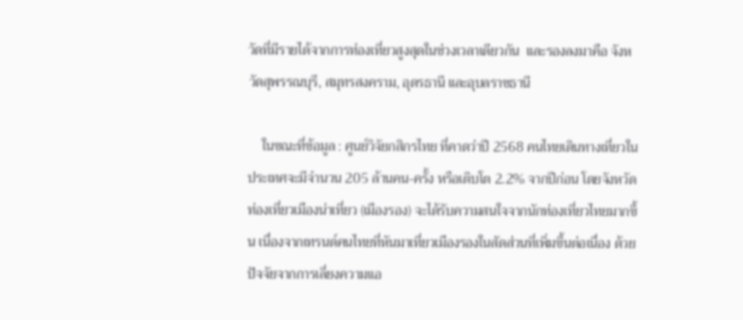วัดที่มีรายได้จากการท่องเที่ยวสูงสุดในช่วงเวลาเดียวกัน  และรองลงมาคือ จังหวัดสุพรรณบุรี, สมุทรสงคราม, อุดรธานี และอุบลราชธานี

    ในขณะที่ข้อมูล : ศูนย์วิจัยกสิกรไทย ที่คาดว่าปี 2568 คนไทยเดินทางเที่ยวในประเทศจะมีจำนวน 205 ล้านคน-ครั้ง หรือเติบโต 2.2% จากปีก่อน โดยจังหวัดท่องเที่ยวเมืองน่าเที่ยว (เมืองรอง) จะได้รับความสนใจจากนักท่องเที่ยวไทยมากขึ้น เนื่องจากเทรนด์คนไทยที่หันมาเที่ยวเมืองรองในสัดส่วนที่เพิ่มขึ้นต่อเนื่อง ด้วยปัจจัยจากการเลี่ยงความแอ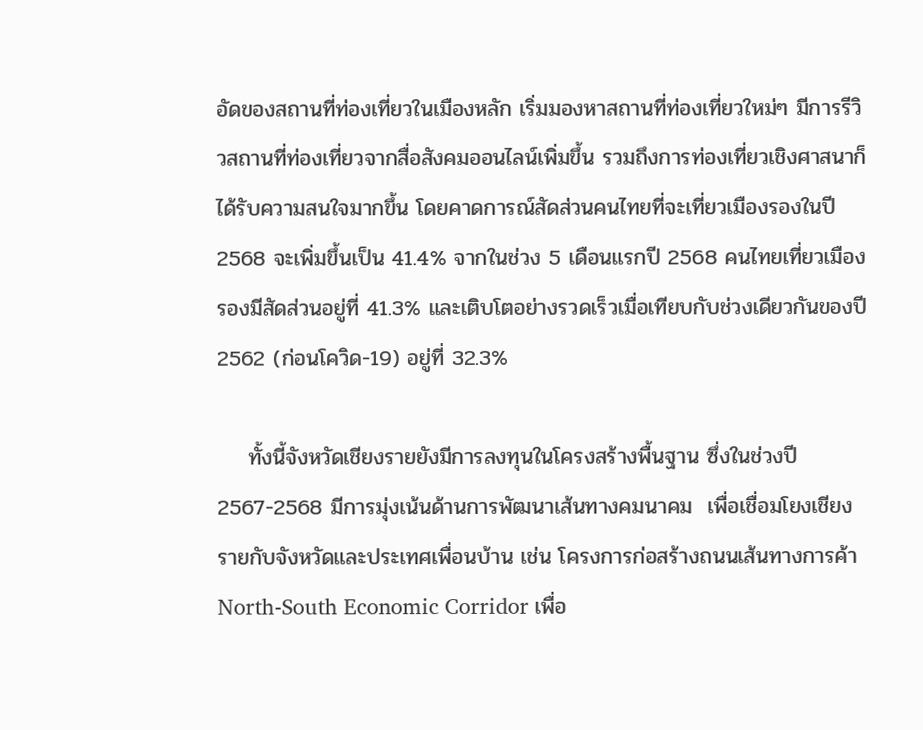อัดของสถานที่ท่องเที่ยวในเมืองหลัก เริ่มมองหาสถานที่ท่องเที่ยวใหม่ๆ มีการรีวิวสถานที่ท่องเที่ยวจากสื่อสังคมออนไลน์เพิ่มขึ้น รวมถึงการท่องเที่ยวเชิงศาสนาก็ได้รับความสนใจมากขึ้น โดยคาดการณ์สัดส่วนคนไทยที่จะเที่ยวเมืองรองในปี 2568 จะเพิ่มขึ้นเป็น 41.4% จากในช่วง 5 เดือนแรกปี 2568 คนไทยเที่ยวเมืองรองมีสัดส่วนอยู่ที่ 41.3% และเติบโตอย่างรวดเร็วเมื่อเทียบกับช่วงเดียวกันของปี 2562 (ก่อนโควิด-19) อยู่ที่ 32.3%

    ทั้งนี้จังหวัดเชียงรายยังมีการลงทุนในโครงสร้างพื้นฐาน ซึ่งในช่วงปี 2567-2568 มีการมุ่งเน้นด้านการพัฒนาเส้นทางคมนาคม  เพื่อเชื่อมโยงเชียงรายกับจังหวัดและประเทศเพื่อนบ้าน เช่น โครงการก่อสร้างถนนเส้นทางการค้า North-South Economic Corridor เพื่อ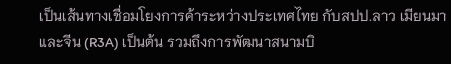เป็นเส้นทางเชื่อมโยงการค้าระหว่างประเทศไทย กับสปป.ลาว เมียนมา และจีน (R3A) เป็นต้น รวมถึงการพัฒนาสนามบิ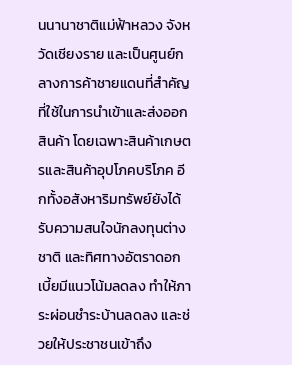นนานาชาติแม่ฟ้าหลวง จังหวัดเชียงราย และเป็นศูนย์กลางการค้าชายแดนที่สำคัญที่ใช้ในการนำเข้าและส่งออกสินค้า โดยเฉพาะสินค้าเกษตรและสินค้าอุปโภคบริโภค อีกทั้งอสังหาริมทรัพย์ยังได้รับความสนใจนักลงทุนต่างชาติ และทิศทางอัตราดอกเบี้ยมีแนวโน้มลดลง ทำให้ภาระผ่อนชำระบ้านลดลง และช่วยให้ประชาชนเข้าถึง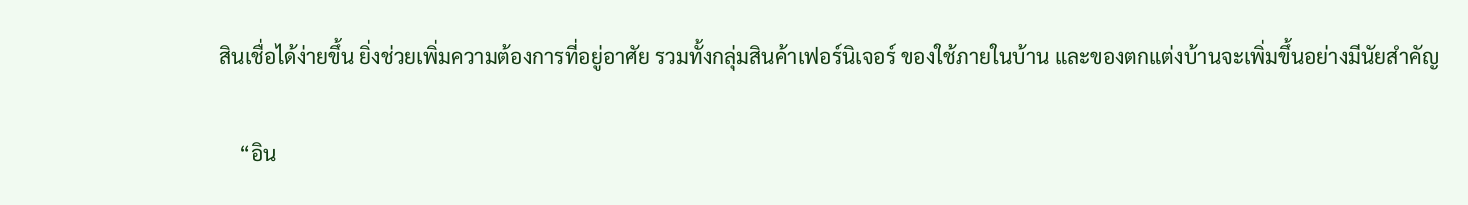สินเชื่อได้ง่ายขึ้น ยิ่งช่วยเพิ่มความต้องการที่อยู่อาศัย รวมทั้งกลุ่มสินค้าเฟอร์นิเจอร์ ของใช้ภายในบ้าน และของตกแต่งบ้านจะเพิ่มขึ้นอย่างมีนัยสำคัญ

    “อิน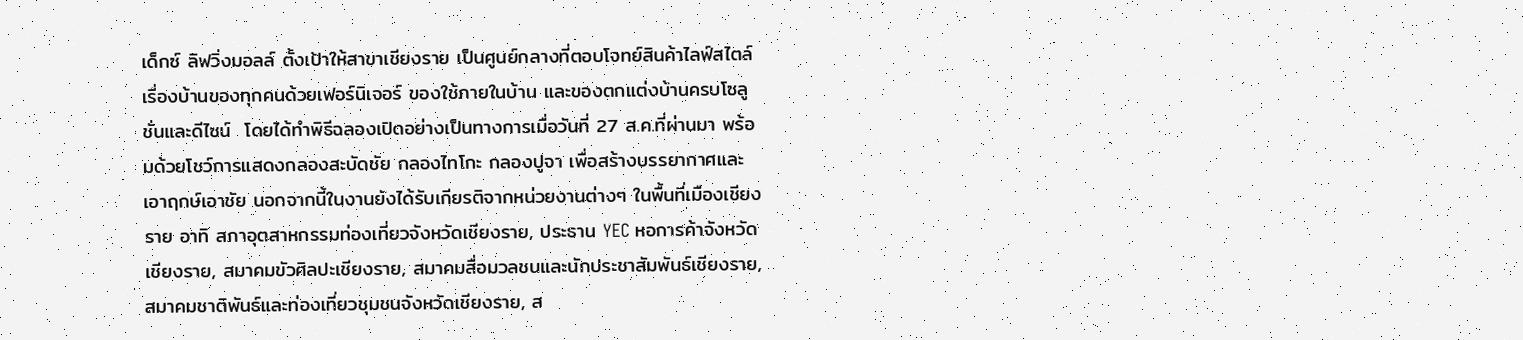เด็กซ์ ลิฟวิ่งมอลล์ ตั้งเป้าให้สาขาเชียงราย เป็นศูนย์กลางที่ตอบโจทย์สินค้าไลฟ์สไตล์เรื่องบ้านของทุกคนด้วยเฟอร์นิเจอร์ ของใช้ภายในบ้าน และของตกแต่งบ้านครบโซลูชั่นและดีไซน์  โดยได้ทำพิธีฉลองเปิดอย่างเป็นทางการเมื่อวันที่ 27 ส.ค.ที่ผ่านมา พร้อมด้วยโชว์การแสดงกลองสะบัดชัย กลองไทโกะ กลองปูจา เพื่อสร้างบรรยากาศและเอาฤกษ์เอาชัย นอกจากนี้ในงานยังได้รับเกียรติจากหน่วยงานต่างๆ ในพื้นที่เมืองเชียงราย อาทิ สภาอุตสาหกรรมท่องเที่ยวจังหวัดเชียงราย, ประธาน YEC หอการค้าจังหวัดเชียงราย, สมาคมขัวศิลปะเชียงราย, สมาคมสื่อมวลชนและนักประชาสัมพันธ์เชียงราย, สมาคมชาติพันธ์และท่องเที่ยวชุมชนจังหวัดเชียงราย, ส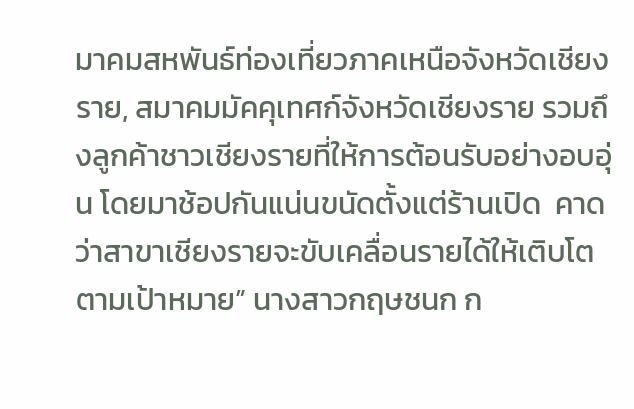มาคมสหพันธ์ท่องเที่ยวภาคเหนือจังหวัดเชียงราย, สมาคมมัคคุเทศก์จังหวัดเชียงราย รวมถึงลูกค้าชาวเชียงรายที่ให้การต้อนรับอย่างอบอุ่น โดยมาช้อปกันแน่นขนัดตั้งแต่ร้านเปิด  คาดว่าสาขาเชียงรายจะขับเคลื่อนรายได้ให้เติบโตตามเป้าหมาย” นางสาวกฤษชนก ก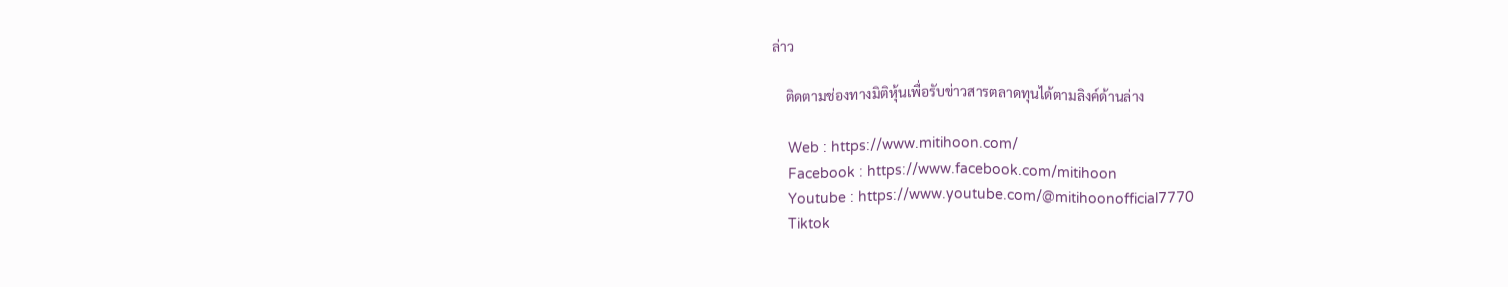ล่าว

    ติดตามช่องทางมิติหุ้นเพื่อรับข่าวสารตลาดทุนได้ตามลิงค์ด้านล่าง

    Web : https://www.mitihoon.com/
    Facebook : https://www.facebook.com/mitihoon
    Youtube : https://www.youtube.com/@mitihoonofficial7770
    Tiktok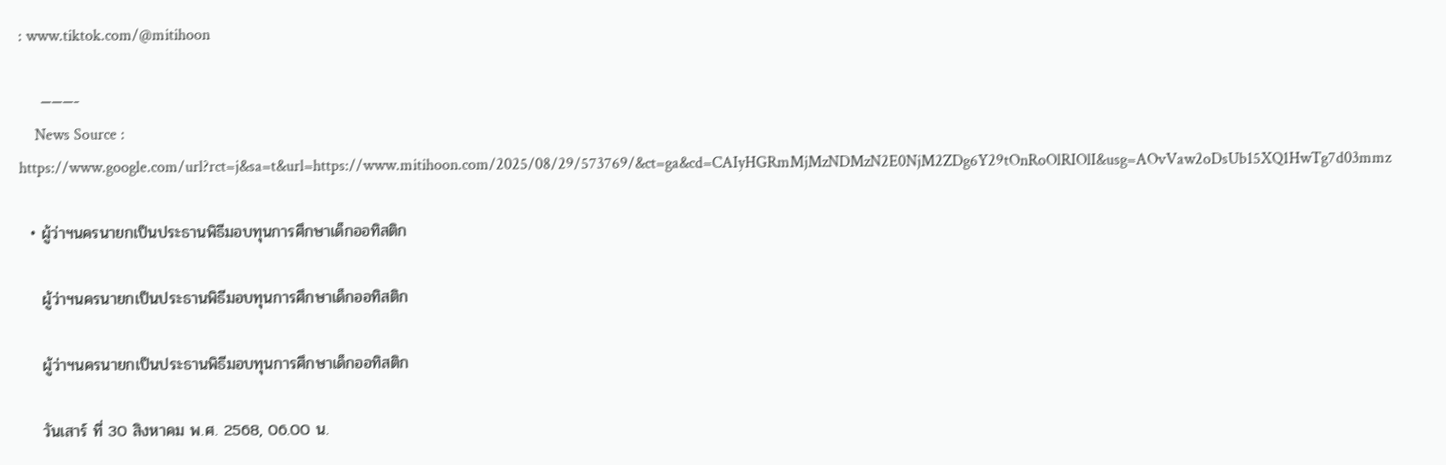: www.tiktok.com/@mitihoon

    ———-
    News Source : https://www.google.com/url?rct=j&sa=t&url=https://www.mitihoon.com/2025/08/29/573769/&ct=ga&cd=CAIyHGRmMjMzNDMzN2E0NjM2ZDg6Y29tOnRoOlRIOlI&usg=AOvVaw2oDsUb15XQ1HwTg7d03mmz

  • ผู้ว่าฯนครนายกเป็นประธานพิธีมอบทุนการศึกษาเด็กออทิสติก

    ผู้ว่าฯนครนายกเป็นประธานพิธีมอบทุนการศึกษาเด็กออทิสติก

    ผู้ว่าฯนครนายกเป็นประธานพิธีมอบทุนการศึกษาเด็กออทิสติก

    วันเสาร์ ที่ 30 สิงหาคม พ.ศ. 2568, 06.00 น.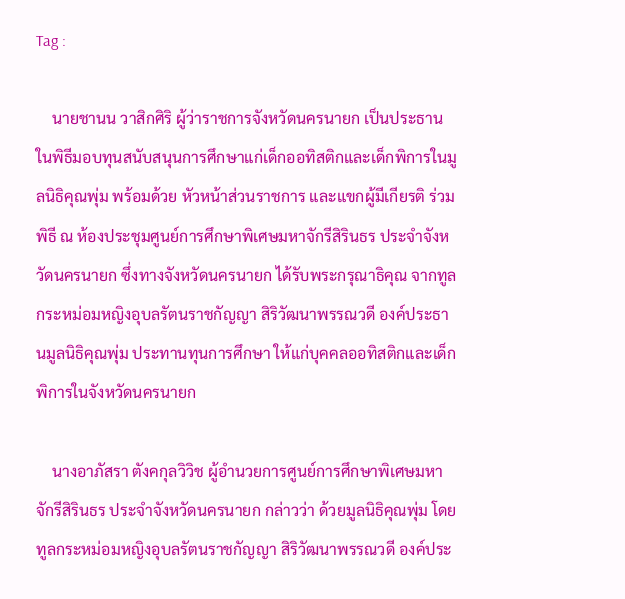Tag :

    นายชานน วาสิกศิริ ผู้ว่าราชการจังหวัดนครนายก เป็นประธานในพิธีมอบทุนสนับสนุนการศึกษาแก่เด็กออทิสติกและเด็กพิการในมูลนิธิคุณพุ่ม พร้อมด้วย หัวหน้าส่วนราชการ และแขกผู้มีเกียรติ ร่วมพิธี ณ ห้องประชุมศูนย์การศึกษาพิเศษมหาจักรีสิรินธร ประจำจังหวัดนครนายก ซึ่งทางจังหวัดนครนายก ได้รับพระกรุณาธิคุณ จากทูลกระหม่อมหญิงอุบลรัตนราชกัญญา สิริวัฒนาพรรณวดี องค์ประธานมูลนิธิคุณพุ่ม ประทานทุนการศึกษา ให้แก่บุคคลออทิสติกและเด็กพิการในจังหวัดนครนายก

    นางอาภัสรา ตังคกุลวิวิช ผู้อำนวยการศูนย์การศึกษาพิเศษมหาจักรีสิรินธร ประจำจังหวัดนครนายก กล่าวว่า ด้วยมูลนิธิคุณพุ่ม โดยทูลกระหม่อมหญิงอุบลรัตนราชกัญญา สิริวัฒนาพรรณวดี องค์ประ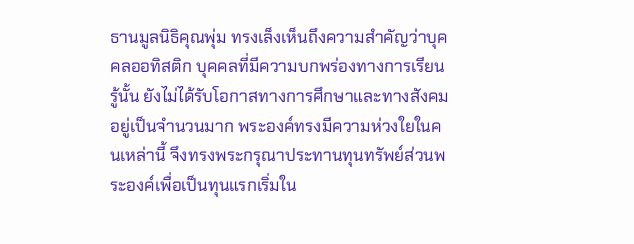ธานมูลนิธิคุณพุ่ม ทรงเล็งเห็นถึงความสำคัญว่าบุคคลออทิสติก บุคคลที่มีความบกพร่องทางการเรียนรู้นั้น ยังไม่ได้รับโอกาสทางการศึกษาและทางสังคมอยู่เป็นจำนวนมาก พระองค์ทรงมีความห่วงใยในคนเหล่านี้ จึงทรงพระกรุณาประทานทุนทรัพย์ส่วนพระองค์เพื่อเป็นทุนแรกเริ่มใน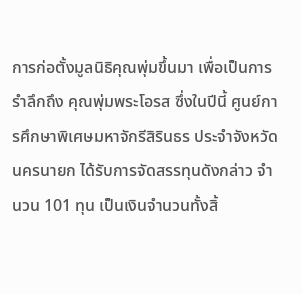การก่อตั้งมูลนิธิคุณพุ่มขึ้นมา เพื่อเป็นการรำลึกถึง คุณพุ่มพระโอรส ซึ่งในปีนี้ ศูนย์การศึกษาพิเศษมหาจักรีสิรินธร ประจำจังหวัดนครนายก ได้รับการจัดสรรทุนดังกล่าว จำนวน 101 ทุน เป็นเงินจำนวนทั้งสิ้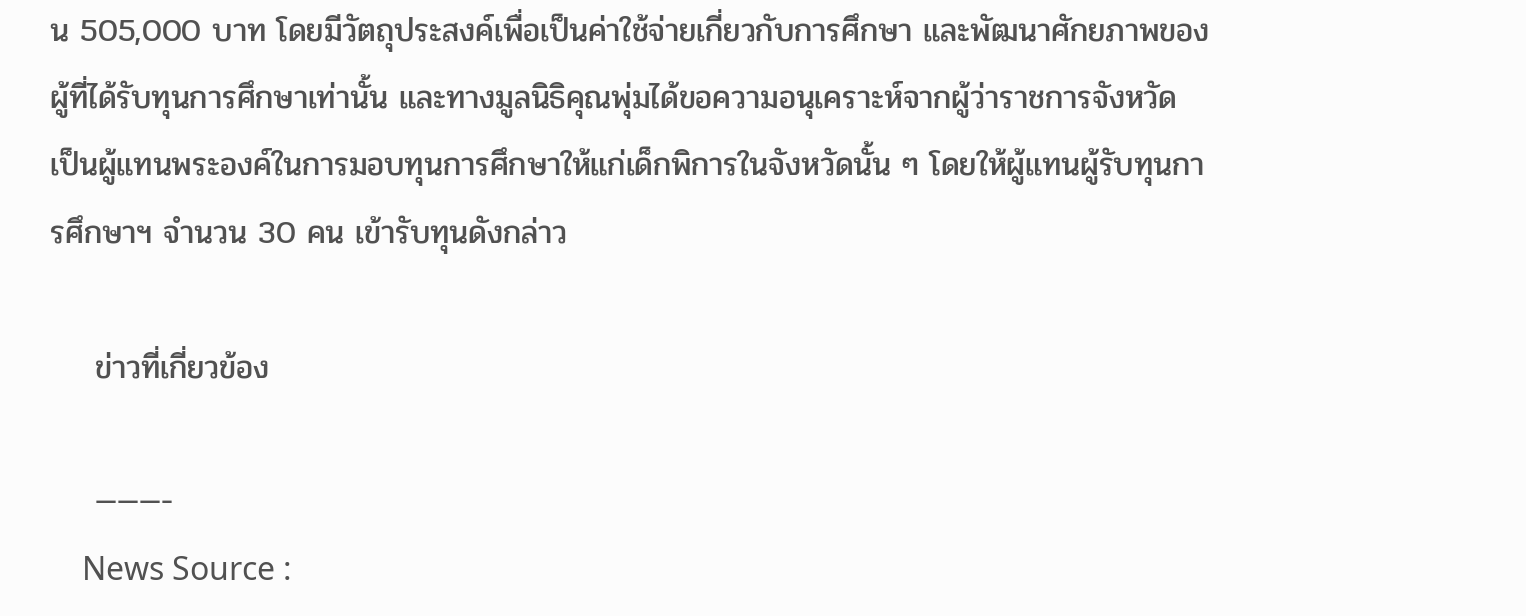น 505,000 บาท โดยมีวัตถุประสงค์เพื่อเป็นค่าใช้จ่ายเกี่ยวกับการศึกษา และพัฒนาศักยภาพของผู้ที่ได้รับทุนการศึกษาเท่านั้น และทางมูลนิธิคุณพุ่มได้ขอความอนุเคราะห์จากผู้ว่าราชการจังหวัด เป็นผู้แทนพระองค์ในการมอบทุนการศึกษาให้แก่เด็กพิการในจังหวัดนั้น ๆ โดยให้ผู้แทนผู้รับทุนการศึกษาฯ จำนวน 30 คน เข้ารับทุนดังกล่าว

    ข่าวที่เกี่ยวข้อง

    ———-
    News Source :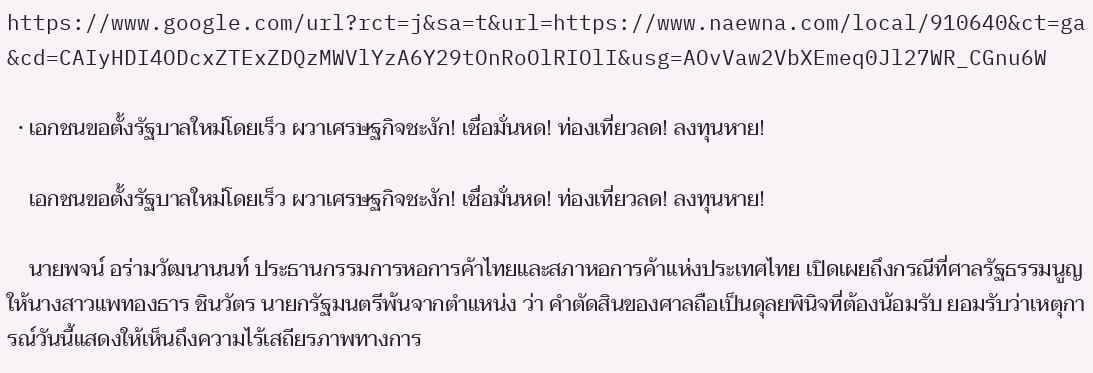https://www.google.com/url?rct=j&sa=t&url=https://www.naewna.com/local/910640&ct=ga&cd=CAIyHDI4ODcxZTExZDQzMWVlYzA6Y29tOnRoOlRIOlI&usg=AOvVaw2VbXEmeq0Jl27WR_CGnu6W

  • เอกชนขอตั้งรัฐบาลใหม่โดยเร็ว ผวาเศรษฐกิจชะงัก! เชื่อมั่นหด! ท่องเที่ยวลด! ลงทุนหาย!

    เอกชนขอตั้งรัฐบาลใหม่โดยเร็ว ผวาเศรษฐกิจชะงัก! เชื่อมั่นหด! ท่องเที่ยวลด! ลงทุนหาย!

    นายพจน์ อร่ามวัฒนานนท์ ประธานกรรมการหอการค้าไทยและสภาหอการค้าแห่งประเทศไทย เปิดเผยถึงกรณีที่ศาลรัฐธรรมนูญ ให้นางสาวแพทองธาร ชินวัตร นายกรัฐมนตรีพ้นจากตำแหน่ง ว่า คำตัดสินของศาลถือเป็นดุลยพินิจที่ต้องน้อมรับ ยอมรับว่าเหตุการณ์วันนี้แสดงให้เห็นถึงความไร้เสถียรภาพทางการ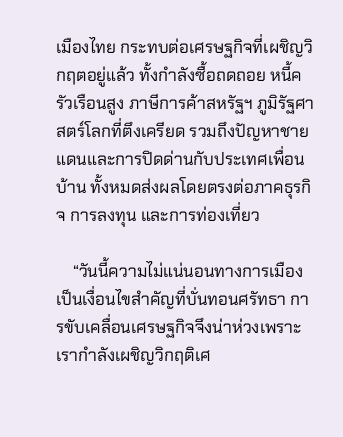เมืองไทย กระทบต่อเศรษฐกิจที่เผชิญวิกฤตอยู่แล้ว ทั้งกำลังซื้อถดถอย หนี้ครัวเรือนสูง ภาษีการค้าสหรัฐฯ ภูมิรัฐศาสตร์โลกที่ตึงเครียด รวมถึงปัญหาชายแดนและการปิดด่านกับประเทศเพื่อนบ้าน ทั้งหมดส่งผลโดยตรงต่อภาคธุรกิจ การลงทุน และการท่องเที่ยว

    “วันนี้ความไม่แน่นอนทางการเมืองเป็นเงื่อนไขสำคัญที่บั่นทอนศรัทธา การขับเคลื่อนเศรษฐกิจจึงน่าห่วงเพราะเรากำลังเผชิญวิกฤติเศ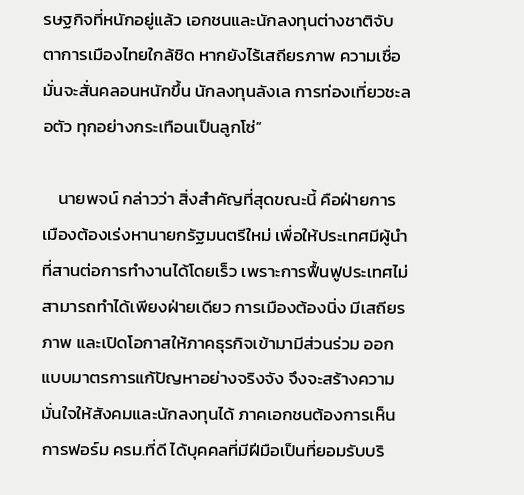รษฐกิจที่หนักอยู่แล้ว เอกชนและนักลงทุนต่างชาติจับตาการเมืองไทยใกล้ชิด หากยังไร้เสถียรภาพ ความเชื่อมั่นจะสั่นคลอนหนักขึ้น นักลงทุนลังเล การท่องเที่ยวชะลอตัว ทุกอย่างกระเทือนเป็นลูกโซ่”

    นายพจน์ กล่าวว่า สิ่งสำคัญที่สุดขณะนี้ คือฝ่ายการเมืองต้องเร่งหานายกรัฐมนตรีใหม่ เพื่อให้ประเทศมีผู้นำที่สานต่อการทำงานได้โดยเร็ว เพราะการฟื้นฟูประเทศไม่สามารถทำได้เพียงฝ่ายเดียว การเมืองต้องนิ่ง มีเสถียรภาพ และเปิดโอกาสให้ภาคธุรกิจเข้ามามีส่วนร่วม ออกแบบมาตรการแก้ปัญหาอย่างจริงจัง จึงจะสร้างความมั่นใจให้สังคมและนักลงทุนได้ ภาคเอกชนต้องการเห็นการฟอร์ม ครม.ที่ดี ได้บุคคลที่มีฝีมือเป็นที่ยอมรับบริ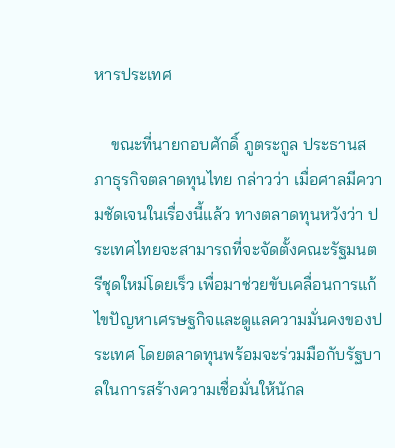หารประเทศ

    ขณะที่นายกอบศักดิ์ ภูตระกูล ประธานสภาธุรกิจตลาดทุนไทย กล่าวว่า เมื่อศาลมีความชัดเจนในเรื่องนี้แล้ว ทางตลาดทุนหวังว่า ประเทศไทยจะสามารถที่จะจัดตั้งคณะรัฐมนตรีชุดใหม่โดยเร็ว เพื่อมาช่วยขับเคลื่อนการแก้ไขปัญหาเศรษฐกิจและดูแลความมั่นคงของประเทศ โดยตลาดทุนพร้อมจะร่วมมือกับรัฐบาลในการสร้างความเชื่อมั่นให้นักล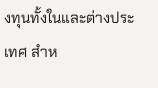งทุนทั้งในและต่างประเทศ สำห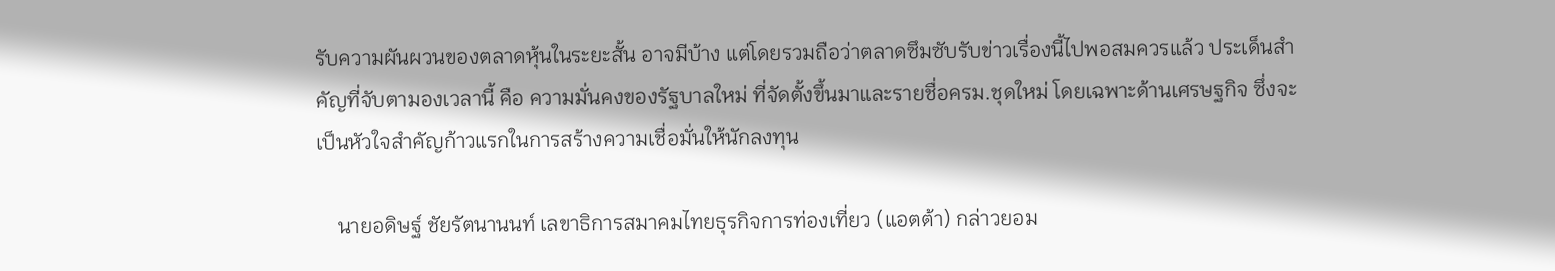รับความผันผวนของตลาดหุ้นในระยะสั้น อาจมีบ้าง แต่โดยรวมถือว่าตลาดซึมซับรับข่าวเรื่องนี้ไปพอสมควรแล้ว ประเด็นสำคัญที่จับตามองเวลานี้ คือ ความมั่นคงของรัฐบาลใหม่ ที่จัดตั้งขึ้นมาและรายชื่อครม.ชุดใหม่ โดยเฉพาะด้านเศรษฐกิจ ซึ่งจะเป็นหัวใจสำคัญก้าวแรกในการสร้างความเชื่อมั่นให้นักลงทุน

    นายอดิษฐ์ ชัยรัตนานนท์ เลขาธิการสมาคมไทยธุรกิจการท่องเที่ยว (แอตต้า) กล่าวยอม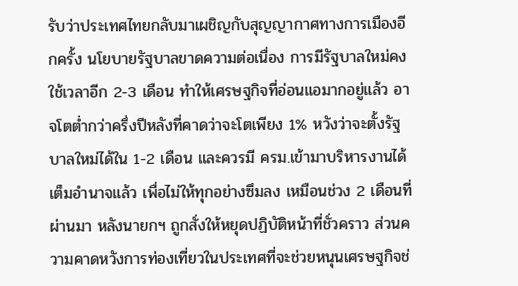รับว่าประเทศไทยกลับมาเผชิญกับสุญญากาศทางการเมืองอีกครั้ง นโยบายรัฐบาลขาดความต่อเนื่อง การมีรัฐบาลใหม่คงใช้เวลาอีก 2-3 เดือน ทำให้เศรษฐกิจที่อ่อนแอมากอยู่แล้ว อาจโตต่ำกว่าครึ่งปีหลังที่คาดว่าจะโตเพียง 1% หวังว่าจะตั้งรัฐบาลใหม่ได้ใน 1-2 เดือน และควรมี ครม.เข้ามาบริหารงานได้เต็มอำนาจแล้ว เพื่อไม่ให้ทุกอย่างซึมลง เหมือนช่วง 2 เดือนที่ผ่านมา หลังนายกฯ ถูกสั่งให้หยุดปฏิบัติหน้าที่ชั่วคราว ส่วนความคาดหวังการท่องเที่ยวในประเทศที่จะช่วยหนุนเศรษฐกิจช่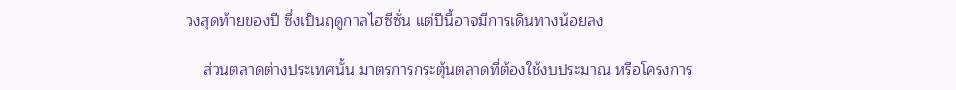วงสุดท้ายของปี ซึ่งเป็นฤดูกาลไฮซีซั่น แต่ปีนี้อาจมีการเดินทางน้อยลง

    ส่วนตลาดต่างประเทศนั้น มาตรการกระตุ้นตลาดที่ต้องใช้งบประมาณ หรือโครงการ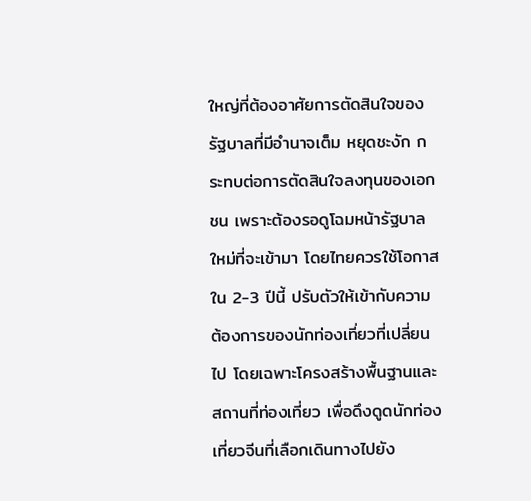ใหญ่ที่ต้องอาศัยการตัดสินใจของรัฐบาลที่มีอำนาจเต็ม หยุดชะงัก กระทบต่อการตัดสินใจลงทุนของเอกชน เพราะต้องรอดูโฉมหน้ารัฐบาลใหม่ที่จะเข้ามา โดยไทยควรใช้โอกาสใน 2-3 ปีนี้ ปรับตัวให้เข้ากับความต้องการของนักท่องเที่ยวที่เปลี่ยนไป โดยเฉพาะโครงสร้างพื้นฐานและสถานที่ท่องเที่ยว เพื่อดึงดูดนักท่องเที่ยวจีนที่เลือกเดินทางไปยัง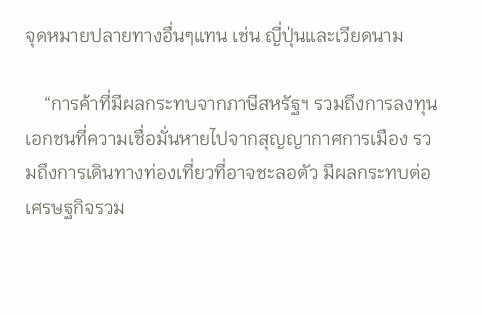จุดหมายปลายทางอื่นๆแทน เช่น ญี่ปุ่นและเวียดนาม

    “การค้าที่มีผลกระทบจากภาษีสหรัฐฯ รวมถึงการลงทุนเอกชนที่ความเชื่อมั่นหายไปจากสุญญากาศการเมือง รวมถึงการเดินทางท่องเที่ยวที่อาจชะลอตัว มีผลกระทบต่อเศรษฐกิจรวม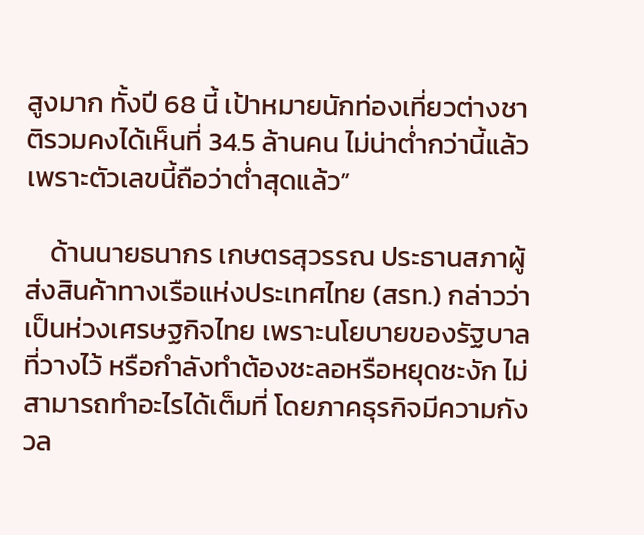สูงมาก ทั้งปี 68 นี้ เป้าหมายนักท่องเที่ยวต่างชาติรวมคงได้เห็นที่ 34.5 ล้านคน ไม่น่าต่ำกว่านี้แล้ว เพราะตัวเลขนี้ถือว่าต่ำสุดแล้ว”

    ด้านนายธนากร เกษตรสุวรรณ ประธานสภาผู้ส่งสินค้าทางเรือแห่งประเทศไทย (สรท.) กล่าวว่า เป็นห่วงเศรษฐกิจไทย เพราะนโยบายของรัฐบาลที่วางไว้ หรือกำลังทำต้องชะลอหรือหยุดชะงัก ไม่สามารถทำอะไรได้เต็มที่ โดยภาคธุรกิจมีความกังวล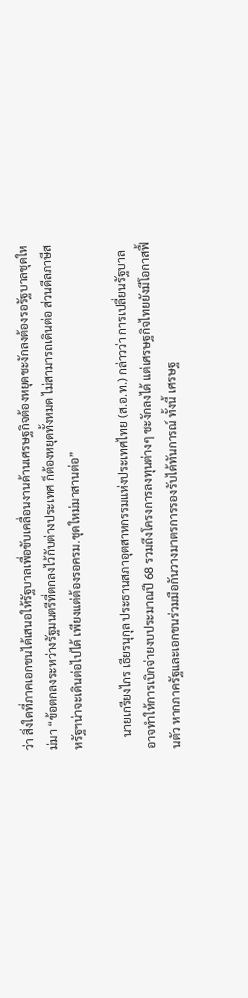ว่า สิ่งใดที่ภาคเอกชนได้เสนอให้รัฐบาลเพื่อขับเคลื่อนงานด้านเศรษฐกิจต้องหยุดชะงักลงต้องรอรัฐบาลชุดใหม่มา “ข้อตกลงระหว่างรัฐมนตรีที่ตกลงไว้กับต่างประเทศ ก็ต้องหยุดทั้งหมด ไม่สามารถเดินต่อ ส่วนดีลภาษีสหรัฐฯน่าจะเดินต่อไปได้ เพียงแต่ต้องรอครม.ชุดใหม่มาสานต่อ”

    นายเกรียงไกร เธียรนุกุล ประธานสภาอุตสาหกรรมแห่งประเทศไทย (ส.อ.ท.) กล่าวว่า การเปลี่ยนรัฐบาลอาจทำให้การเบิกจ่ายงบประมาณปี 68 รวมถึงโครงการลงทุนต่างๆ ชะงักลงได้ แต่เศรษฐกิจไทยยังมีโอกาสฟื้นตัว หากภาครัฐและเอกชนร่วมมือกันวางมาตรการรองรับได้ทันการณ์ ทั้งนี้ เศรษฐ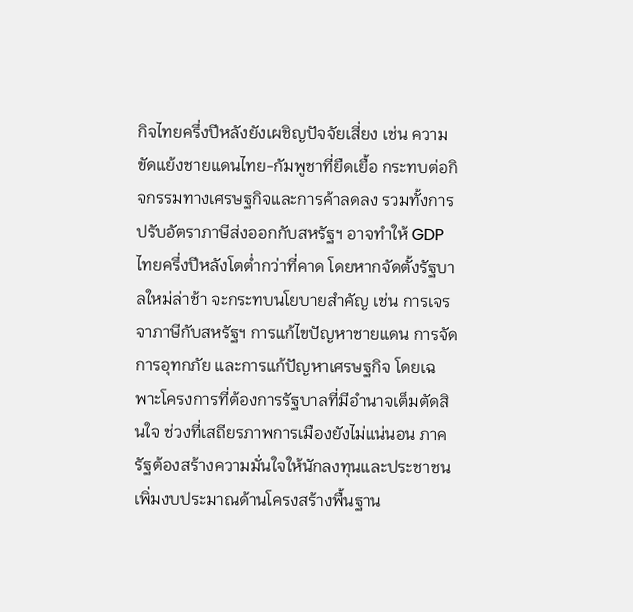กิจไทยครึ่งปีหลังยังเผชิญปัจจัยเสี่ยง เช่น ความขัดแย้งชายแดนไทย-กัมพูชาที่ยืดเยื้อ กระทบต่อกิจกรรมทางเศรษฐกิจและการค้าลดลง รวมทั้งการปรับอัตราภาษีส่งออกกับสหรัฐฯ อาจทำให้ GDP ไทยครึ่งปีหลังโตต่ำกว่าที่คาด โดยหากจัดตั้งรัฐบาลใหม่ล่าช้า จะกระทบนโยบายสำคัญ เช่น การเจรจาภาษีกับสหรัฐฯ การแก้ไขปัญหาชายแดน การจัดการอุทกภัย และการแก้ปัญหาเศรษฐกิจ โดยเฉพาะโครงการที่ต้องการรัฐบาลที่มีอำนาจเต็มตัดสินใจ ช่วงที่เสถียรภาพการเมืองยังไม่แน่นอน ภาครัฐต้องสร้างความมั่นใจให้นักลงทุนและประชาชน เพิ่มงบประมาณด้านโครงสร้างพื้นฐาน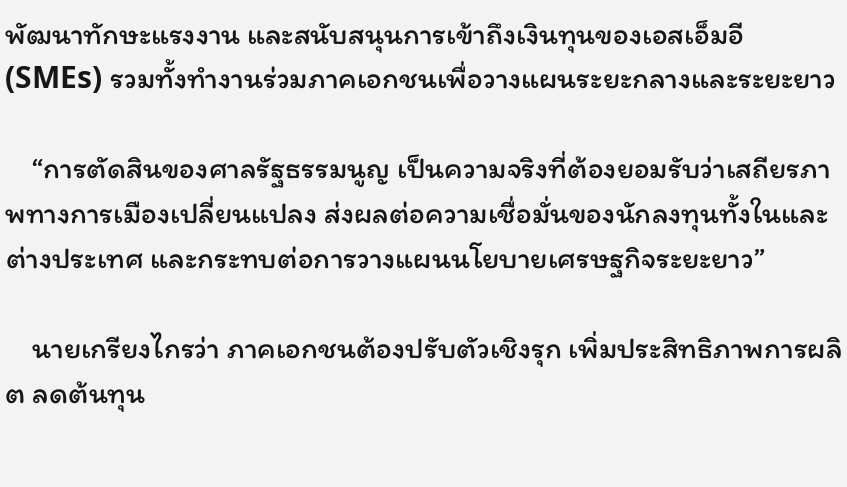พัฒนาทักษะแรงงาน และสนับสนุนการเข้าถึงเงินทุนของเอสเอ็มอี (SMEs) รวมทั้งทำงานร่วมภาคเอกชนเพื่อวางแผนระยะกลางและระยะยาว

    “การตัดสินของศาลรัฐธรรมนูญ เป็นความจริงที่ต้องยอมรับว่าเสถียรภาพทางการเมืองเปลี่ยนแปลง ส่งผลต่อความเชื่อมั่นของนักลงทุนทั้งในและต่างประเทศ และกระทบต่อการวางแผนนโยบายเศรษฐกิจระยะยาว”

    นายเกรียงไกรว่า ภาคเอกชนต้องปรับตัวเชิงรุก เพิ่มประสิทธิภาพการผลิต ลดต้นทุน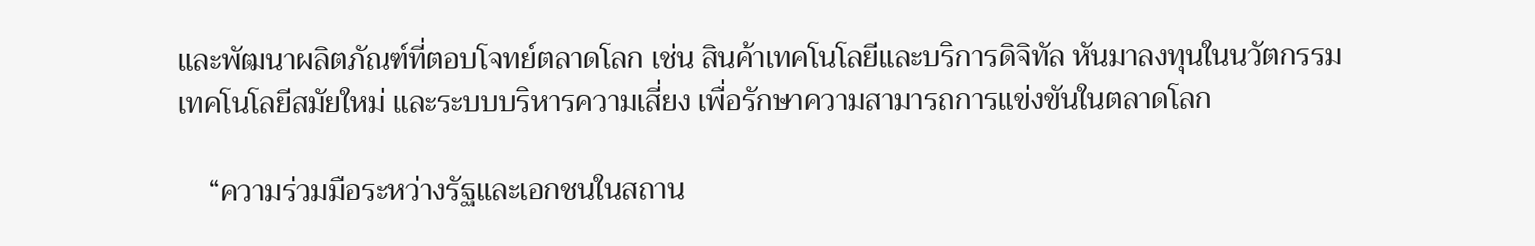และพัฒนาผลิตภัณฑ์ที่ตอบโจทย์ตลาดโลก เช่น สินค้าเทคโนโลยีและบริการดิจิทัล หันมาลงทุนในนวัตกรรม เทคโนโลยีสมัยใหม่ และระบบบริหารความเสี่ยง เพื่อรักษาความสามารถการแข่งขันในตลาดโลก

    “ความร่วมมือระหว่างรัฐและเอกชนในสถาน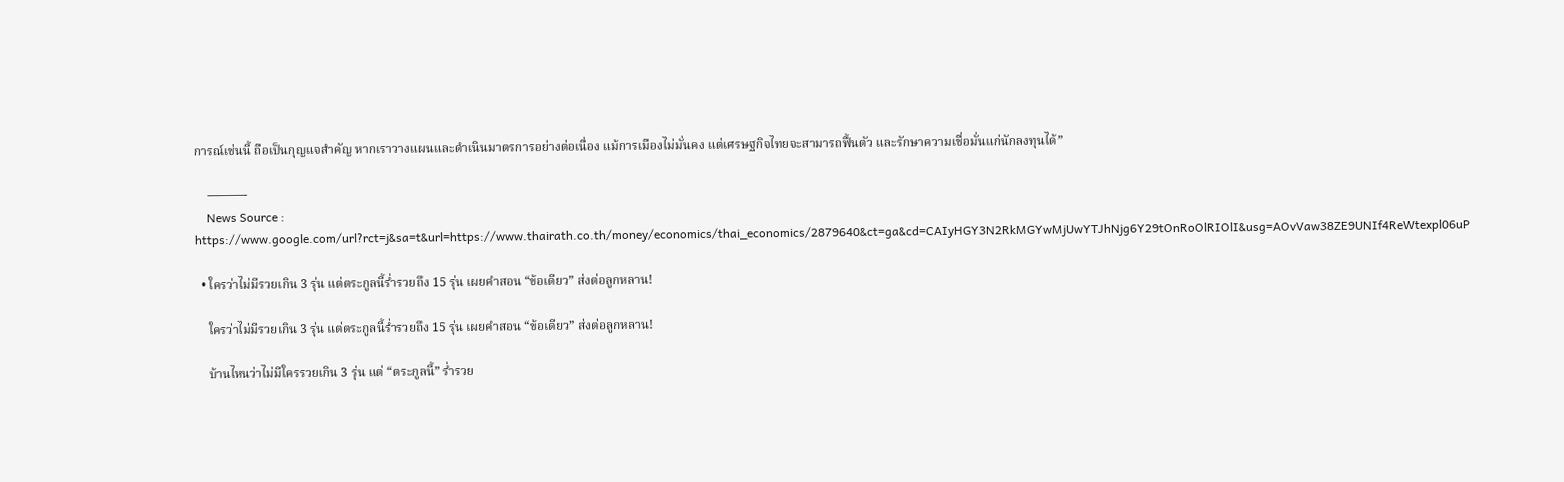การณ์เช่นนี้ ถือเป็นกุญแจสำคัญ หากเราวางแผนและดำเนินมาตรการอย่างต่อเนื่อง แม้การเมืองไม่มั่นคง แต่เศรษฐกิจไทยจะสามารถฟื้นตัว และรักษาความเชื่อมั่นแก่นักลงทุนได้”

    ———-
    News Source : https://www.google.com/url?rct=j&sa=t&url=https://www.thairath.co.th/money/economics/thai_economics/2879640&ct=ga&cd=CAIyHGY3N2RkMGYwMjUwYTJhNjg6Y29tOnRoOlRIOlI&usg=AOvVaw38ZE9UNIf4ReWtexpl06uP

  • ใครว่าไม่มีรวยเกิน 3 รุ่น แต่ตระกูลนี้ร่ำรวยถึง 15 รุ่น เผยคำสอน “ข้อเดียว” ส่งต่อลูกหลาน!

    ใครว่าไม่มีรวยเกิน 3 รุ่น แต่ตระกูลนี้ร่ำรวยถึง 15 รุ่น เผยคำสอน “ข้อเดียว” ส่งต่อลูกหลาน!

    บ้านไหนว่าไม่มีใครรวยเกิน 3 รุ่น แต่ “ตระกูลนี้” ร่ำรวย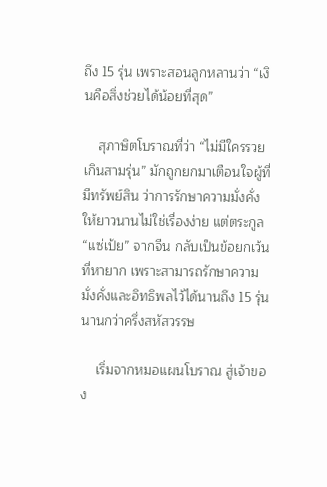ถึง 15 รุ่น เพราะสอนลูกหลานว่า “เงินคือสิ่งช่วยได้น้อยที่สุด”

    สุภาษิตโบราณที่ว่า “ไม่มีใครรวยเกินสามรุ่น” มักถูกยกมาเตือนใจผู้ที่มีทรัพย์สิน ว่าการรักษาความมั่งคั่งให้ยาวนานไม่ใช่เรื่องง่าย แต่ตระกูล “แซ่เป้ย” จากจีน กลับเป็นข้อยกเว้นที่หายาก เพราะสามารถรักษาความมั่งคั่งและอิทธิพลไว้ได้นานถึง 15 รุ่น นานกว่าครึ่งสหัสวรรษ

    เริ่มจากหมอแผนโบราณ สู่เจ้าของ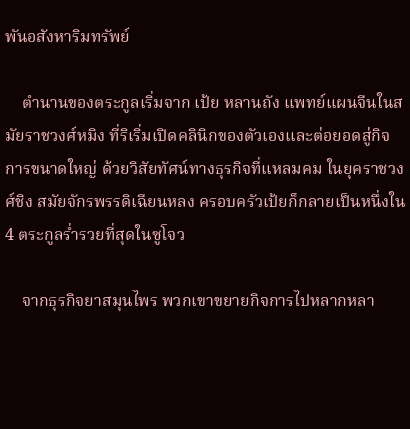พันอสังหาริมทรัพย์

    ตำนานของตระกูลเริ่มจาก เป้ย หลานถัง แพทย์แผนจีนในสมัยราชวงศ์หมิง ที่ริเริ่มเปิดคลินิกของตัวเองและต่อยอดสู่กิจการขนาดใหญ่ ด้วยวิสัยทัศน์ทางธุรกิจที่แหลมคม ในยุคราชวงศ์ชิง สมัยจักรพรรดิเฉียนหลง ครอบครัวเป้ยก็กลายเป็นหนึ่งใน 4 ตระกูลร่ำรวยที่สุดในซูโจว

    จากธุรกิจยาสมุนไพร พวกเขาขยายกิจการไปหลากหลา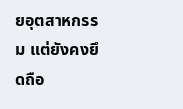ยอุตสาหกรรม แต่ยังคงยึดถือ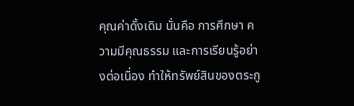คุณค่าดั้งเดิม นั่นคือ การศึกษา ความมีคุณธรรม และการเรียนรู้อย่างต่อเนื่อง ทำให้ทรัพย์สินของตระกู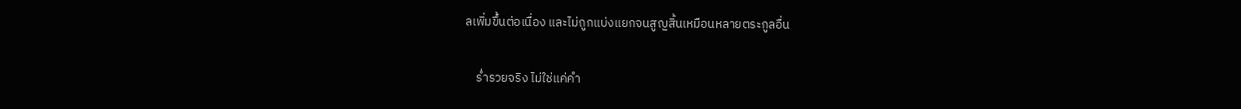ลเพิ่มขึ้นต่อเนื่อง และไม่ถูกแบ่งแยกจนสูญสิ้นเหมือนหลายตระกูลอื่น

    ร่ำรวยจริง ไม่ใช่แค่คำ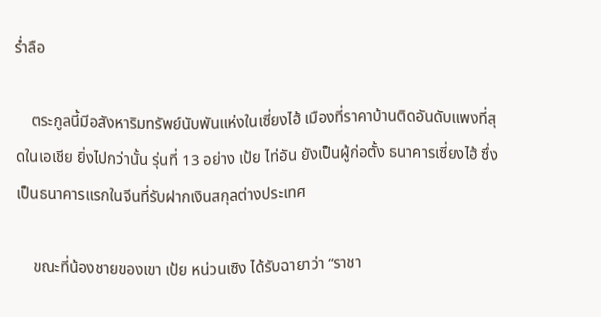ร่ำลือ

    ตระกูลนี้มีอสังหาริมทรัพย์นับพันแห่งในเซี่ยงไฮ้ เมืองที่ราคาบ้านติดอันดับแพงที่สุดในเอเชีย ยิ่งไปกว่านั้น รุ่นที่ 13 อย่าง เป้ย ไท่อัน ยังเป็นผู้ก่อตั้ง ธนาคารเซี่ยงไฮ้ ซึ่งเป็นธนาคารแรกในจีนที่รับฝากเงินสกุลต่างประเทศ

    ขณะที่น้องชายของเขา เป้ย หน่วนเซิง ได้รับฉายาว่า “ราชา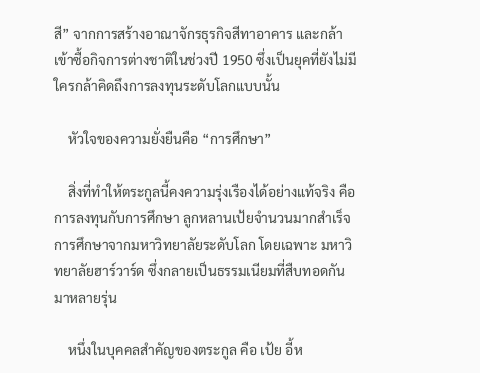สี” จากการสร้างอาณาจักรธุรกิจสีทาอาคาร และกล้าเข้าซื้อกิจการต่างชาติในช่วงปี 1950 ซึ่งเป็นยุคที่ยังไม่มีใครกล้าคิดถึงการลงทุนระดับโลกแบบนั้น

    หัวใจของความยั่งยืนคือ “การศึกษา”

    สิ่งที่ทำให้ตระกูลนี้คงความรุ่งเรืองได้อย่างแท้จริง คือ การลงทุนกับการศึกษา ลูกหลานเป้ยจำนวนมากสำเร็จการศึกษาจากมหาวิทยาลัยระดับโลก โดยเฉพาะ มหาวิทยาลัยฮาร์วาร์ด ซึ่งกลายเป็นธรรมเนียมที่สืบทอดกันมาหลายรุ่น

    หนึ่งในบุคคลสำคัญของตระกูล คือ เป้ย อี้ห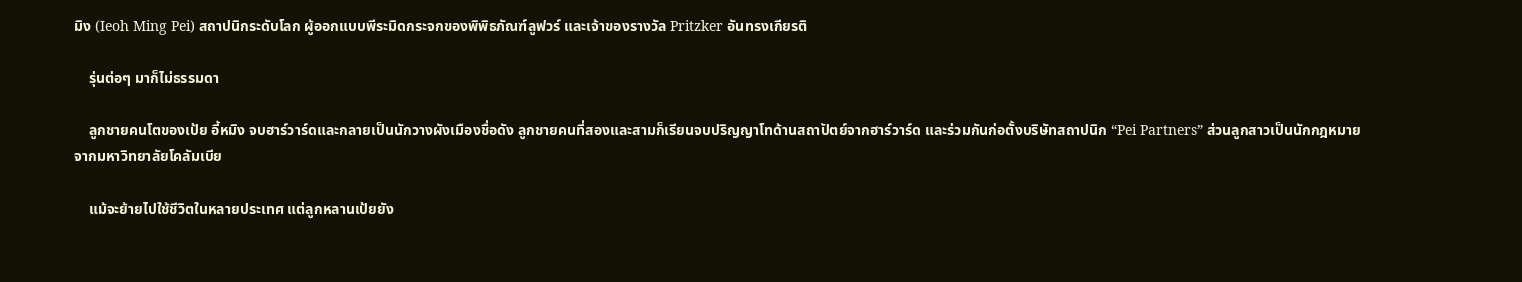มิง (Ieoh Ming Pei) สถาปนิกระดับโลก ผู้ออกแบบพีระมิดกระจกของพิพิธภัณฑ์ลูฟวร์ และเจ้าของรางวัล Pritzker อันทรงเกียรติ

    รุ่นต่อๆ มาก็ไม่ธรรมดา

    ลูกชายคนโตของเป้ย อี้หมิง จบฮาร์วาร์ดและกลายเป็นนักวางผังเมืองชื่อดัง ลูกชายคนที่สองและสามก็เรียนจบปริญญาโทด้านสถาปัตย์จากฮาร์วาร์ด และร่วมกันก่อตั้งบริษัทสถาปนิก “Pei Partners” ส่วนลูกสาวเป็นนักกฎหมายจากมหาวิทยาลัยโคลัมเบีย

    แม้จะย้ายไปใช้ชีวิตในหลายประเทศ แต่ลูกหลานเป้ยยัง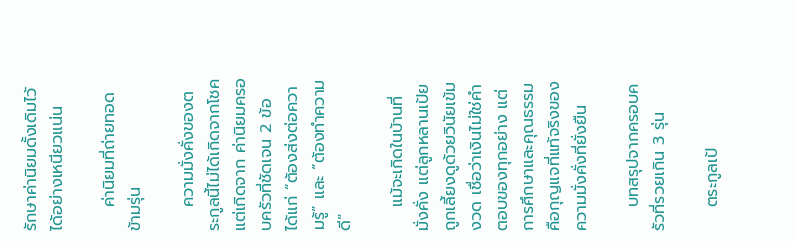รักษาค่านิยมดั้งเดิมไว้ได้อย่างเหนียวแน่น

    ค่านิยมที่ถ่ายทอดข้ามรุ่น

    ความมั่งคั่งของตระกูลนี้ไม่ได้เกิดจากโชค แต่เกิดจาก ค่านิยมครอบครัวที่ชัดเจน 2 ข้อ ได้แก่ “ต้องส่งต่อความรู้” และ “ต้องทำความดี”

    แม้จะเกิดในบ้านที่มั่งคั่ง แต่ลูกหลานเป้ยถูกเลี้ยงดูด้วยวินัยเข้มงวด เชื่อว่าเงินไม่ใช่คำตอบของทุกอย่าง แต่ การศึกษาและคุณธรรม คือกุญแจที่แท้จริงของความมั่งคั่งที่ยั่งยืน

    บทสรุปจากครอบครัวที่รวยเกิน 3 รุ่น

    ตระกูลเป้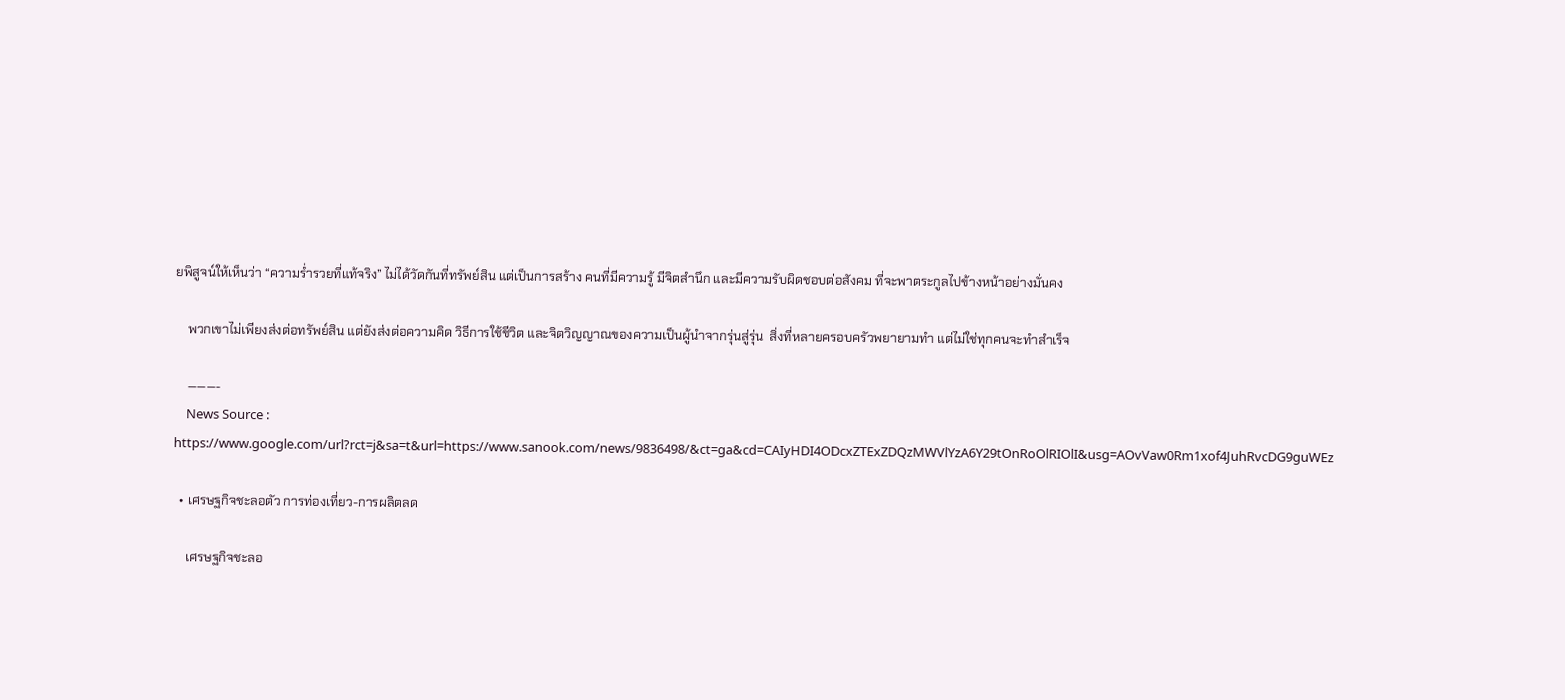ยพิสูจน์ให้เห็นว่า “ความร่ำรวยที่แท้จริง” ไม่ได้วัดกันที่ทรัพย์สิน แต่เป็นการสร้าง คนที่มีความรู้ มีจิตสำนึก และมีความรับผิดชอบต่อสังคม ที่จะพาตระกูลไปข้างหน้าอย่างมั่นคง

    พวกเขาไม่เพียงส่งต่อทรัพย์สิน แต่ยังส่งต่อความคิด วิธีการใช้ชีวิต และจิตวิญญาณของความเป็นผู้นำจากรุ่นสู่รุ่น  สิ่งที่หลายครอบครัวพยายามทำ แต่ไม่ใช่ทุกคนจะทำสำเร็จ

    ———-
    News Source : https://www.google.com/url?rct=j&sa=t&url=https://www.sanook.com/news/9836498/&ct=ga&cd=CAIyHDI4ODcxZTExZDQzMWVlYzA6Y29tOnRoOlRIOlI&usg=AOvVaw0Rm1xof4JuhRvcDG9guWEz

  • เศรษฐกิจชะลอตัว การท่องเที่ยว-การผลิตลด

    เศรษฐกิจชะลอ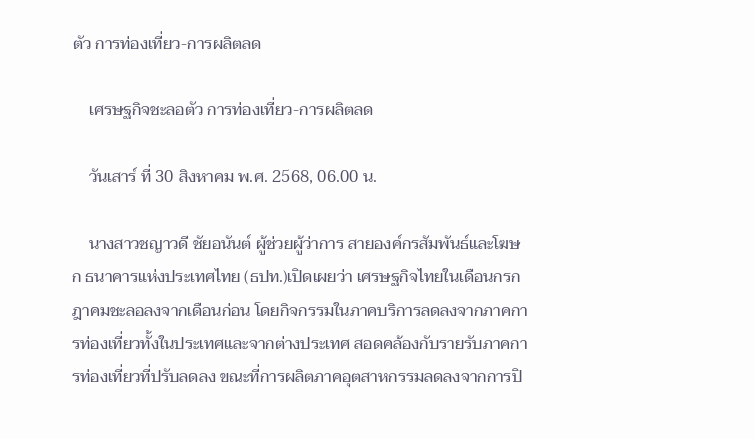ตัว การท่องเที่ยว-การผลิตลด

    เศรษฐกิจชะลอตัว การท่องเที่ยว-การผลิตลด

    วันเสาร์ ที่ 30 สิงหาคม พ.ศ. 2568, 06.00 น.

    นางสาวชญาวดี ชัยอนันต์ ผู้ช่วยผู้ว่าการ สายองค์กรสัมพันธ์และโฆษก ธนาคารแห่งประเทศไทย (ธปท.)เปิดเผยว่า เศรษฐกิจไทยในเดือนกรกฎาคมชะลอลงจากเดือนก่อน โดยกิจกรรมในภาคบริการลดลงจากภาคการท่องเที่ยวทั้งในประเทศและจากต่างประเทศ สอดคล้องกับรายรับภาคการท่องเที่ยวที่ปรับลดลง ขณะที่การผลิตภาคอุตสาหกรรมลดลงจากการปิ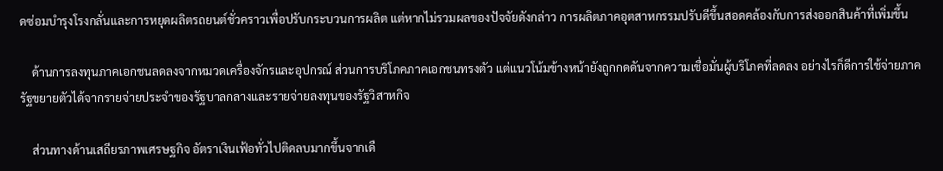ดซ่อมบำรุงโรงกลั่นและการหยุดผลิตรถยนต์ชั่วคราวเพื่อปรับกระบวนการผลิต แต่หากไม่รวมผลของปัจจัยดังกล่าว การผลิตภาคอุตสาหกรรมปรับดีขึ้นสอดคล้องกับการส่งออกสินค้าที่เพิ่มขึ้น

    ด้านการลงทุนภาคเอกชนลดลงจากหมวดเครื่องจักรและอุปกรณ์ ส่วนการบริโภคภาคเอกชนทรงตัว แต่แนวโน้มข้างหน้ายังถูกกดดันจากความเชื่อมั่นผู้บริโภคที่ลดลง อย่างไรก็ดีการใช้จ่ายภาครัฐขยายตัวได้จากรายจ่ายประจำของรัฐบาลกลางและรายจ่ายลงทุนของรัฐวิสาหกิจ

    ส่วนทางด้านเสถียรภาพเศรษฐกิจ อัตราเงินเฟ้อทั่วไปติดลบมากขึ้นจากเดื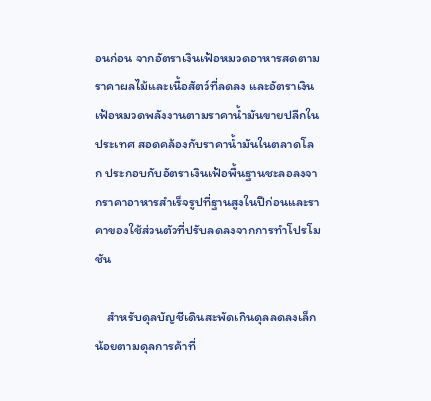อนก่อน จากอัตราเงินเฟ้อหมวดอาหารสดตามราคาผลไม้และเนื้อสัตว์ที่ลดลง และอัตราเงินเฟ้อหมวดพลังงานตามราคาน้ำมันขายปลีกในประเทศ สอดคล้องกับราคาน้ำมันในตลาดโลก ประกอบกับอัตราเงินเฟ้อพื้นฐานชะลอลงจากราคาอาหารสำเร็จรูปที่ฐานสูงในปีก่อนและราคาของใช้ส่วนตัวที่ปรับลดลงจากการทำโปรโมชัน

    สำหรับดุลบัญชีเดินสะพัดเกินดุลลดลงเล็กน้อยตามดุลการค้าที่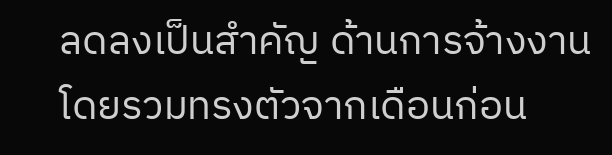ลดลงเป็นสำคัญ ด้านการจ้างงานโดยรวมทรงตัวจากเดือนก่อน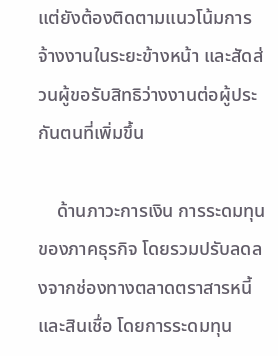แต่ยังต้องติดตามแนวโน้มการจ้างงานในระยะข้างหน้า และสัดส่วนผู้ขอรับสิทธิว่างงานต่อผู้ประกันตนที่เพิ่มขึ้น

    ด้านภาวะการเงิน การระดมทุนของภาคธุรกิจ โดยรวมปรับลดลงจากช่องทางตลาดตราสารหนี้และสินเชื่อ โดยการระดมทุน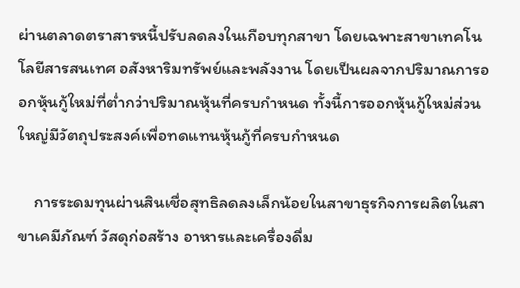ผ่านตลาดตราสารหนี้ปรับลดลงในเกือบทุกสาขา โดยเฉพาะสาขาเทคโนโลยีสารสนเทศ อสังหาริมทรัพย์และพลังงาน โดยเป็นผลจากปริมาณการออกหุ้นกู้ใหม่ที่ต่ำกว่าปริมาณหุ้นที่ครบกำหนด ทั้งนี้การออกหุ้นกู้ใหม่ส่วนใหญ่มีวัตถุประสงค์เพื่อทดแทนหุ้นกู้ที่ครบกำหนด

    การระดมทุนผ่านสินเชื่อสุทธิลดลงเล็กน้อยในสาขาธุรกิจการผลิตในสาขาเคมีภัณฑ์ วัสดุก่อสร้าง อาหารและเครื่องดื่ม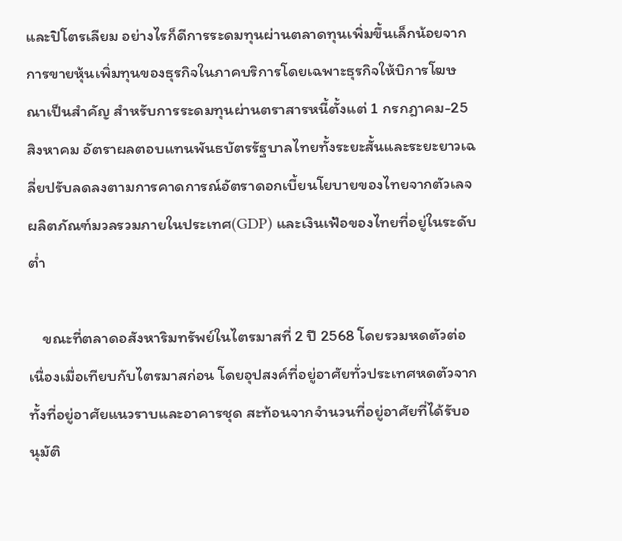และปิโตรเลียม อย่างไรก็ดีการระดมทุนผ่านตลาดทุนเพิ่มขึ้นเล็กน้อยจากการขายหุ้นเพิ่มทุนของธุรกิจในภาคบริการโดยเฉพาะธุรกิจให้บิการโฆษณาเป็นสำคัญ สำหรับการระดมทุนผ่านตราสารหนี้ตั้งแต่ 1 กรกฎาคม-25 สิงหาคม อัตราผลตอบแทนพันธบัตรรัฐบาลไทยทั้งระยะสั้นและระยะยาวเฉลี่ยปรับลดลงตามการคาดการณ์อัตราดอกเบี้ยนโยบายของไทยจากตัวเลจผลิตภัณฑ์มวลรวมภายในประเทศ(GDP) และเงินเฟ้อของไทยที่อยู่ในระดับต่ำ

    ขณะที่ตลาดอสังหาริมทรัพย์ในไตรมาสที่ 2 ปี 2568 โดยรวมหดตัวต่อเนื่องเมื่อเทียบกับไตรมาสก่อน โดยอุปสงค์ที่อยู่อาศัยทั่วประเทศหดตัวจากทั้งที่อยู่อาศัยแนวราบและอาคารชุด สะท้อนจากจำนวนที่อยู่อาศัยที่ได้รับอนุมัติ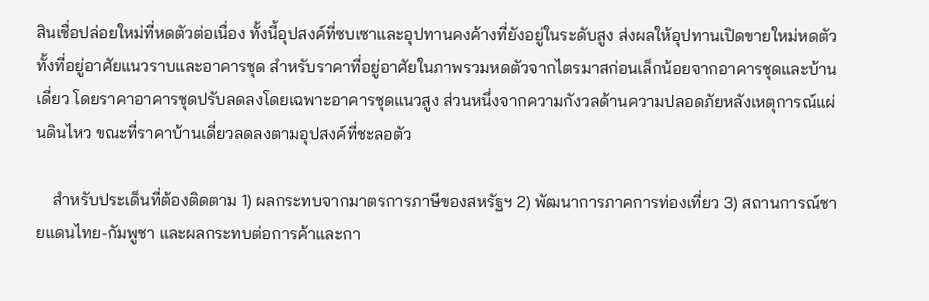สินเชื่อปล่อยใหม่ที่หดตัวต่อเนื่อง ทั้งนี้อุปสงค์ที่ซบเซาและอุปทานคงค้างที่ยังอยู่ในระดับสูง ส่งผลให้อุปทานเปิดขายใหม่หดตัวทั้งที่อยู่อาศัยแนวราบและอาคารชุด สำหรับราคาที่อยู่อาศัยในภาพรวมหดตัวจากไตรมาสก่อนเล็กน้อยจากอาคารชุดและบ้านเดี่ยว โดยราคาอาคารชุดปรับลดลงโดยเฉพาะอาคารชุดแนวสูง ส่วนหนึ่งจากความกังวลด้านความปลอดภัยหลังเหตุการณ์แผ่นดินไหว ขณะที่ราคาบ้านเดี่ยวลดลงตามอุปสงค์ที่ชะลอตัว

    สำหรับประเด็นที่ต้องติดตาม 1) ผลกระทบจากมาตรการภาษีของสหรัฐฯ 2) พัฒนาการภาคการท่องเที่ยว 3) สถานการณ์ชายแดนไทย-กัมพูชา และผลกระทบต่อการค้าและกา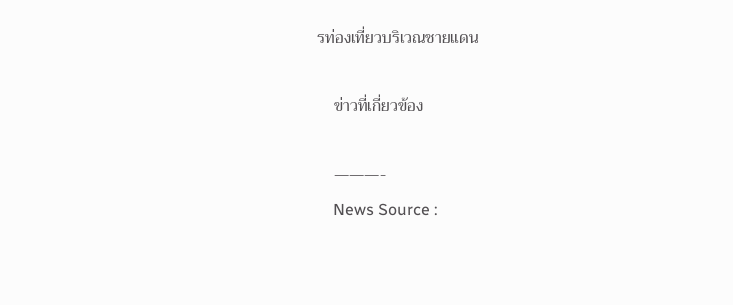รท่องเที่ยวบริเวณชายแดน

    ข่าวที่เกี่ยวข้อง

    ———-
    News Source :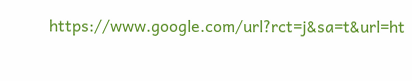https://www.google.com/url?rct=j&sa=t&url=ht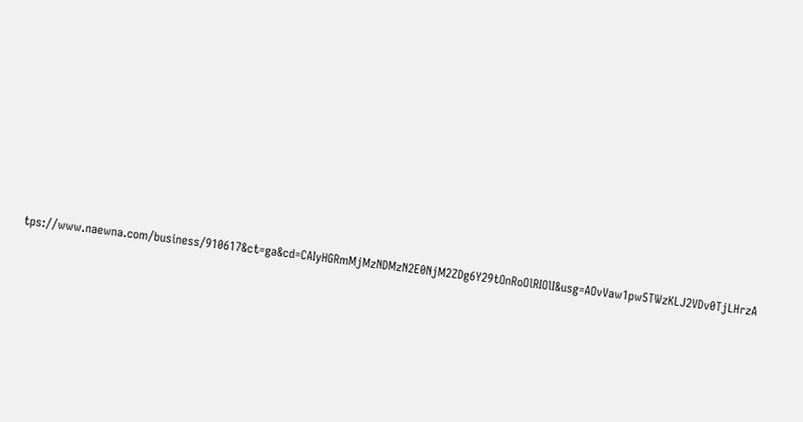tps://www.naewna.com/business/910617&ct=ga&cd=CAIyHGRmMjMzNDMzN2E0NjM2ZDg6Y29tOnRoOlRIOlI&usg=AOvVaw1pw5TWzKLJ2VDv0TjLHrzA